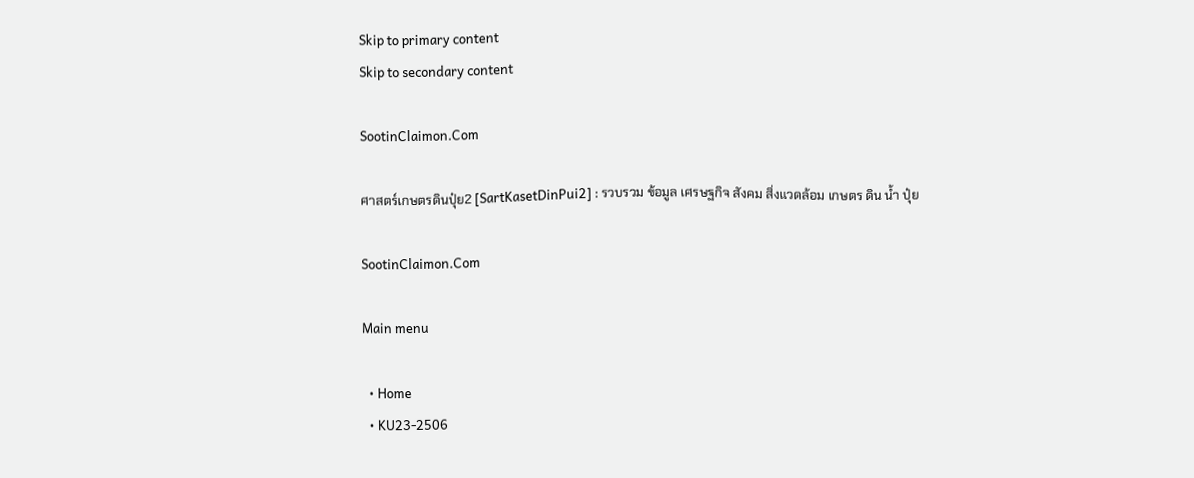Skip to primary content
Skip to secondary content

SootinClaimon.Com

ศาสตร์เกษตรดินปุ๋ย2 [SartKasetDinPui2] : รวบรวม ข้อมูล เศรษฐกิจ สังคม สิ่งแวดล้อม เกษตร ดิน น้ำ ปุ๋ย

SootinClaimon.Com

Main menu

  • Home
  • KU23-2506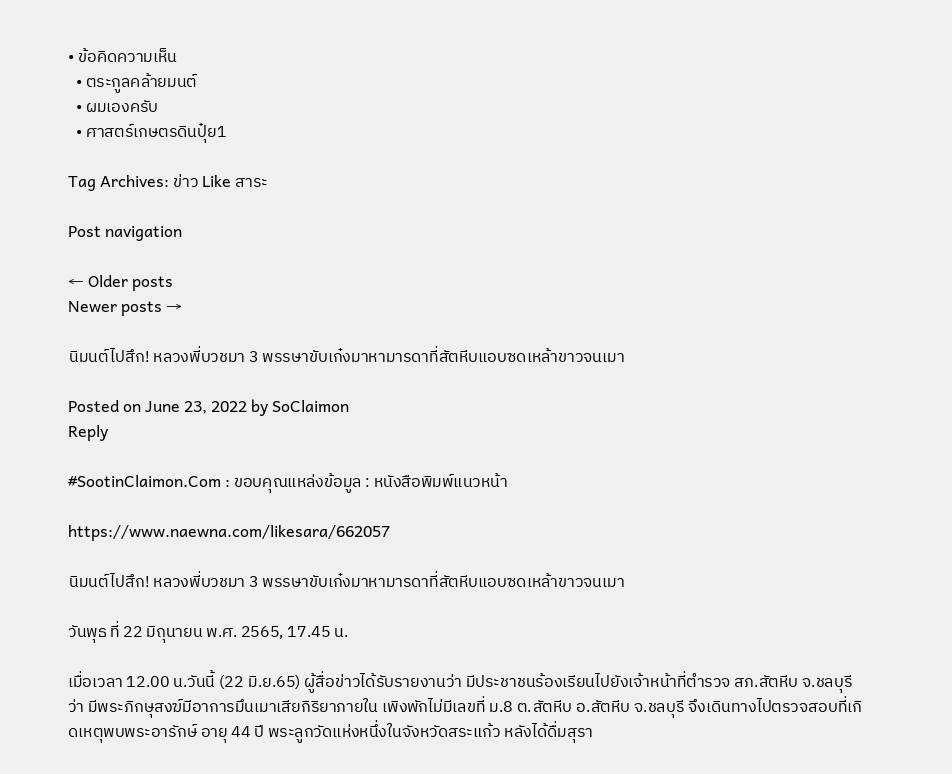• ข้อคิดความเห็น
  • ตระกูลคล้ายมนต์
  • ผมเองครับ
  • ศาสตร์เกษตรดินปุ๋ย1

Tag Archives: ข่าว Like สาระ

Post navigation

← Older posts
Newer posts →

นิมนต์ไปสึก! หลวงพี่บวชมา 3 พรรษาขับเก๋งมาหามารดาที่สัตหีบแอบซดเหล้าขาวจนเมา

Posted on June 23, 2022 by SoClaimon
Reply

#SootinClaimon.Com : ขอบคุณแหล่งข้อมูล : หนังสือพิมพ์แนวหน้า

https://www.naewna.com/likesara/662057

นิมนต์ไปสึก! หลวงพี่บวชมา 3 พรรษาขับเก๋งมาหามารดาที่สัตหีบแอบซดเหล้าขาวจนเมา

วันพุธ ที่ 22 มิถุนายน พ.ศ. 2565, 17.45 น.

เมื่อเวลา 12.00 น.วันนี้ (22 มิ.ย.65) ผู้สื่อข่าวได้รับรายงานว่า มีประชาชนร้องเรียนไปยังเจ้าหน้าที่ตำรวจ สภ.สัตหีบ จ.ชลบุรีว่า มีพระภิกษุสงฆ์มีอาการมึนเมาเสียกิริยาภายใน เพิงพักไม่มีเลขที่ ม.8 ต.สัตหีบ อ.สัตหีบ จ.ชลบุรี จึงเดินทางไปตรวจสอบที่เกิดเหตุพบพระอารักษ์ อายุ 44 ปี พระลูกวัดแห่งหนึ่งในจังหวัดสระแก้ว หลังได้ดื่มสุรา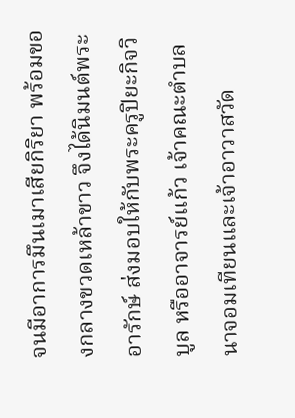จนมีอาการมึนเมาเสียกิริยา พร้อมของกลางขวดเหล้าขาว จึงได้นิมนต์พระอารักษ์ ส่งมอบให้กับพระครูปิยะกิจวิบูล หรืออาจารย์แก้ว เจ้าคณะตำบลนาจอมเทียนและเจ้าอาวาสวัด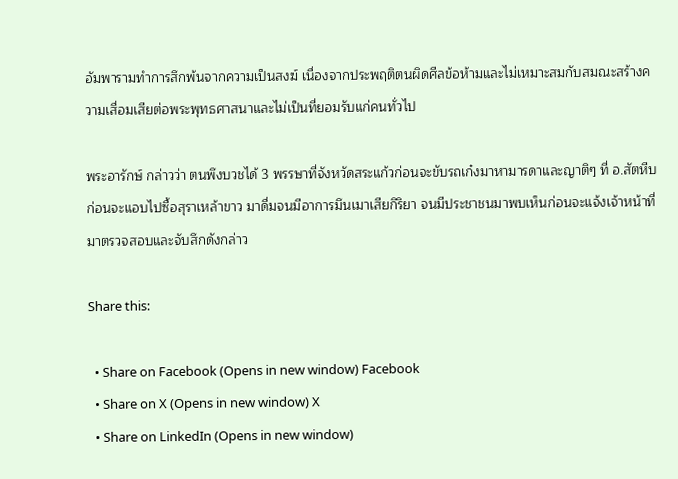อัมพารามทำการสึกพ้นจากความเป็นสงฆ์ เนื่องจากประพฤติตนผิดศีลข้อห้ามและไม่เหมาะสมกับสมณะสร้างความเสื่อมเสียต่อพระพุทธศาสนาและไม่เป็นที่ยอมรับแก่คนทั่วไป

พระอารักษ์ กล่าวว่า ตนพึงบวชได้ 3 พรรษาที่จังหวัดสระแก้วก่อนจะขับรถเก๋งมาหามารดาและญาติๆ ที่ อ.สัตหีบ ก่อนจะแอบไปซื้อสุราเหล้าขาว มาดื่มจนมีอาการมึนเมาเสียกิริยา จนมีประชาชนมาพบเห็นก่อนจะแจ้งเจ้าหน้าที่มาตรวจสอบและจับสึกดังกล่าว

Share this:

  • Share on Facebook (Opens in new window) Facebook
  • Share on X (Opens in new window) X
  • Share on LinkedIn (Opens in new window)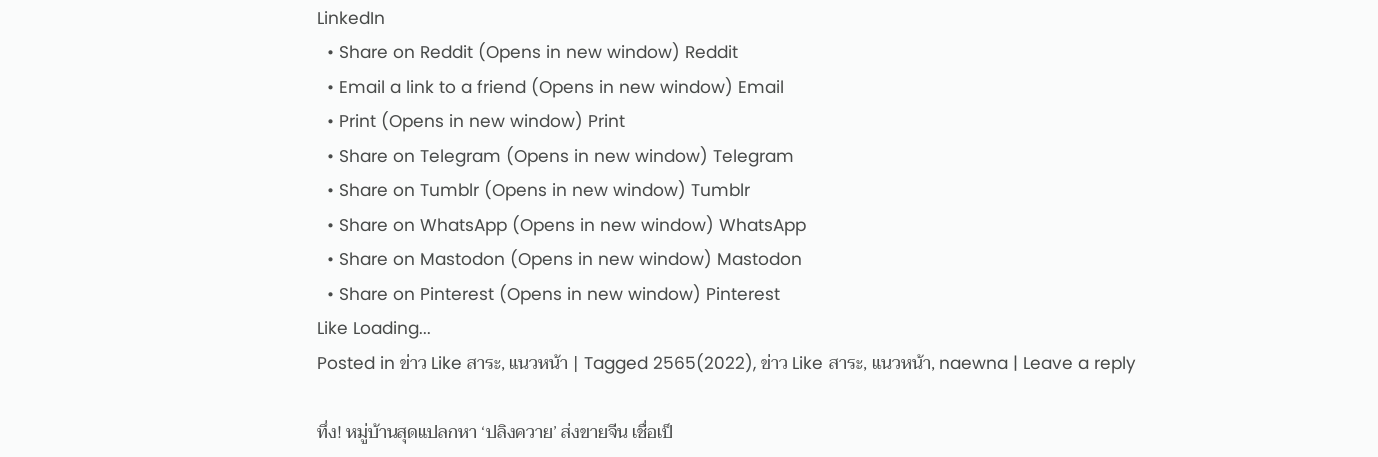LinkedIn
  • Share on Reddit (Opens in new window) Reddit
  • Email a link to a friend (Opens in new window) Email
  • Print (Opens in new window) Print
  • Share on Telegram (Opens in new window) Telegram
  • Share on Tumblr (Opens in new window) Tumblr
  • Share on WhatsApp (Opens in new window) WhatsApp
  • Share on Mastodon (Opens in new window) Mastodon
  • Share on Pinterest (Opens in new window) Pinterest
Like Loading...
Posted in ข่าว Like สาระ, แนวหน้า | Tagged 2565(2022), ข่าว Like สาระ, แนวหน้า, naewna | Leave a reply

ทึ่ง! หมู่บ้านสุดแปลกหา ‘ปลิงควาย’ ส่งขายจีน เชื่อเป็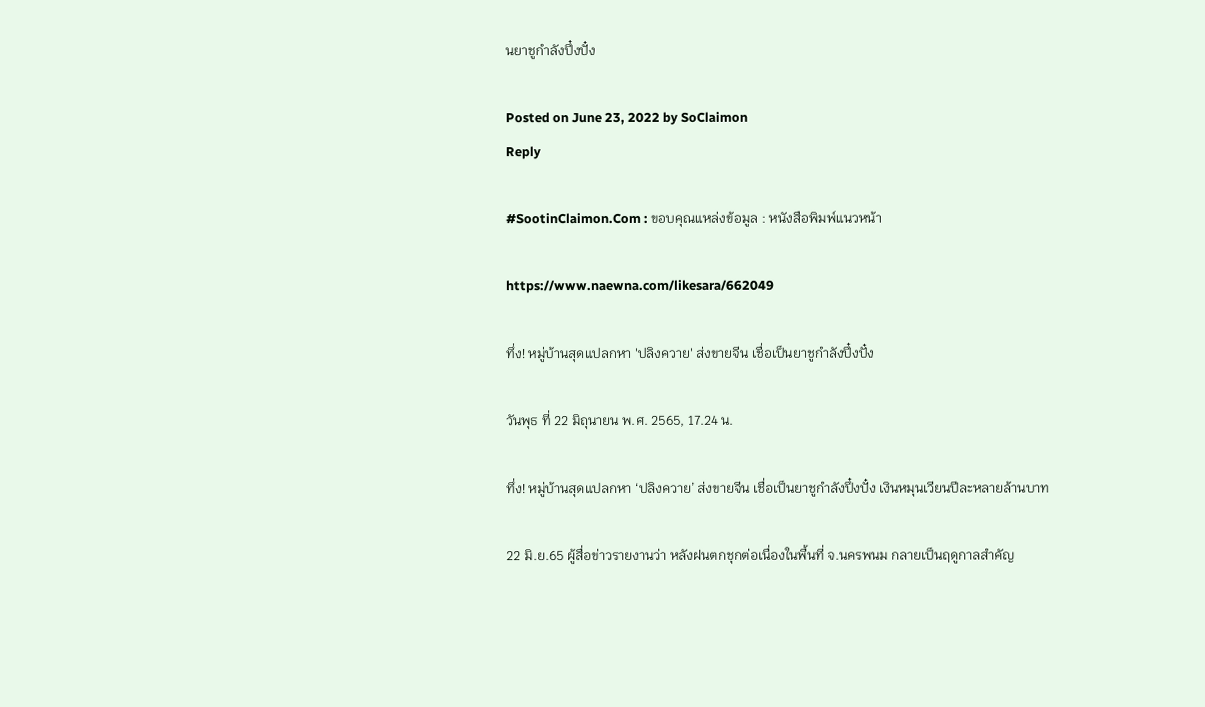นยาชูกำลังปึ๋งปั๋ง

Posted on June 23, 2022 by SoClaimon
Reply

#SootinClaimon.Com : ขอบคุณแหล่งข้อมูล : หนังสือพิมพ์แนวหน้า

https://www.naewna.com/likesara/662049

ทึ่ง! หมู่บ้านสุดแปลกหา 'ปลิงควาย' ส่งขายจีน เชื่อเป็นยาชูกำลังปึ๋งปั๋ง

วันพุธ ที่ 22 มิถุนายน พ.ศ. 2565, 17.24 น.

ทึ่ง! หมู่บ้านสุดแปลกหา ‘ปลิงควาย’ ส่งขายจีน เชื่อเป็นยาชูกำลังปึ๋งปั๋ง เงินหมุนเวียนปีละหลายล้านบาท

22 มิ.ย.65 ผู้สื่อข่าวรายงานว่า หลังฝนตกชุกต่อเนื่องในพื้นที่ จ.นครพนม กลายเป็นฤดูกาลสำคัญ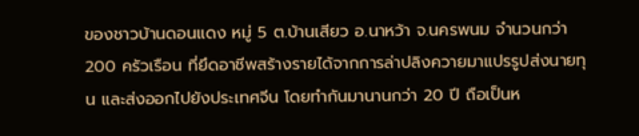ของชาวบ้านดอนแดง หมู่ 5 ต.บ้านเสียว อ.นาหว้า จ.นครพนม จำนวนกว่า 200 ครัวเรือน ที่ยึดอาชีพสร้างรายได้จากการล่าปลิงควายมาแปรรูปส่งนายทุน และส่งออกไปยังประเทศจีน โดยทำกันมานานกว่า 20 ปี ถือเป็นห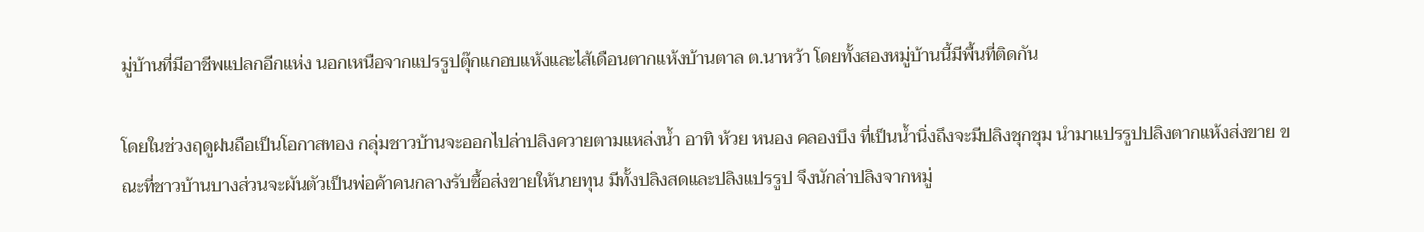มู่บ้านที่มีอาชีพแปลกอีกแห่ง นอกเหนือจากแปรรูปตุ๊กแกอบแห้งและไส้เดือนตากแห้งบ้านตาล ต.นาหว้า โดยทั้งสองหมู่บ้านนี้มีพื้นที่ติดกัน

โดยในช่วงฤดูฝนถือเป็นโอกาสทอง กลุ่มชาวบ้านจะออกไปล่าปลิงควายตามแหล่งน้ำ อาทิ ห้วย หนอง คลองบึง ที่เป็นน้ำนิ่งถึงจะมีปลิงชุกชุม นำมาแปรรูปปลิงตากแห้งส่งขาย ขณะที่ชาวบ้านบางส่วนจะผันตัวเป็นพ่อค้าคนกลางรับซื้อส่งขายให้นายทุน มีทั้งปลิงสดและปลิงแปรรูป จึงนักล่าปลิงจากหมู่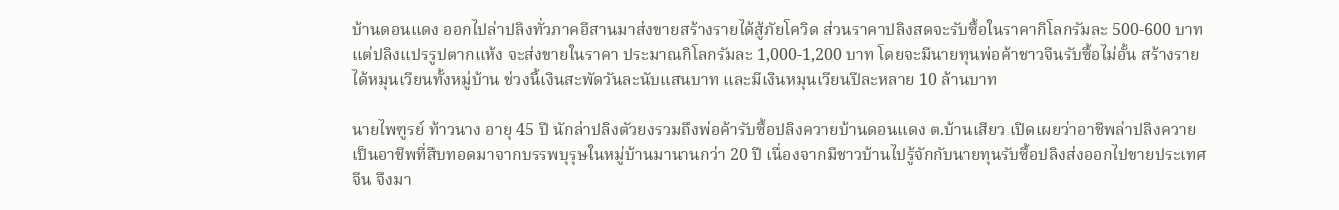บ้านดอนแดง ออกไปล่าปลิงทั่วภาคอีสานมาส่งขายสร้างรายได้สู้ภัยโควิด ส่วนราคาปลิงสดจะรับซื้อในราคากิโลกรัมละ 500-600 บาท แต่ปลิงแปรรูปตากแห้ง จะส่งขายในราคา ประมาณกิโลกรัมละ 1,000-1,200 บาท โดยจะมีนายทุนพ่อค้าชาวจีนรับซื้อไม่อั้น สร้างรายได้หมุนเวียนทั้งหมู่บ้าน ช่วงนี้เงินสะพัดวันละนับแสนบาท และมีเงินหมุนเวียนปีละหลาย 10 ล้านบาท

นายไพฑูรย์ ท้าวนาง อายุ 45 ปี นักล่าปลิงตัวยงรวมถึงพ่อค้ารับซื้อปลิงควายบ้านดอนแดง ต.บ้านเสียว เปิดเผยว่าอาชีพล่าปลิงควายเป็นอาชีพที่สืบทอดมาจากบรรพบุรุษในหมู่บ้านมานานกว่า 20 ปี เนื่องจากมีชาวบ้านไปรู้จักกับนายทุนรับซื้อปลิงส่งออกไปขายประเทศจีน จึงมา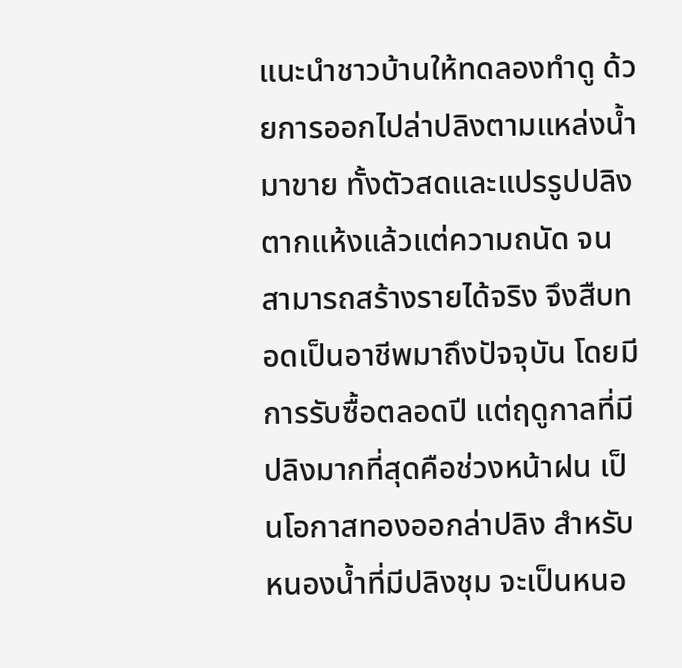แนะนำชาวบ้านให้ทดลองทำดู ด้วยการออกไปล่าปลิงตามแหล่งน้ำมาขาย ทั้งตัวสดและแปรรูปปลิงตากแห้งแล้วแต่ความถนัด จนสามารถสร้างรายได้จริง จึงสืบทอดเป็นอาชีพมาถึงปัจจุบัน โดยมีการรับซื้อตลอดปี แต่ฤดูกาลที่มีปลิงมากที่สุดคือช่วงหน้าฝน เป็นโอกาสทองออกล่าปลิง สำหรับหนองน้ำที่มีปลิงชุม จะเป็นหนอ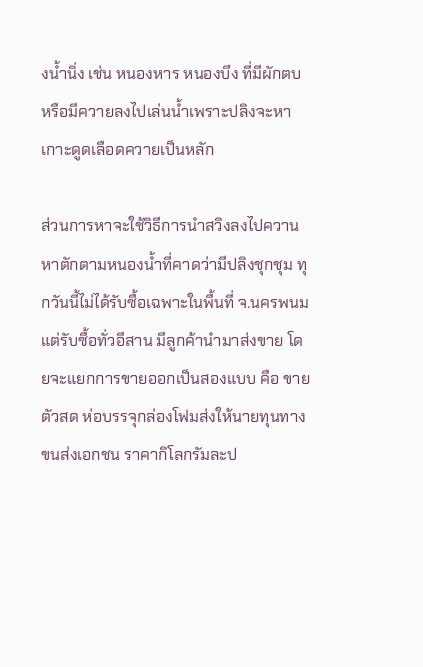งน้ำนิ่ง เช่น หนองหาร หนองบึง ที่มีผักตบหรือมีควายลงไปเล่นน้ำเพราะปลิงจะหาเกาะดูดเลือดควายเป็นหลัก

ส่วนการหาจะใช้วิธีการนำสวิงลงไปควานหาตักตามหนองน้ำที่คาดว่ามีปลิงชุกชุม ทุกวันนี้ไม่ได้รับซื้อเฉพาะในพื้นที่ จ.นครพนม แต่รับซื้อทั่วอีสาน มีลูกค้านำมาส่งขาย โดยจะแยกการขายออกเป็นสองแบบ คือ ขายตัวสด ห่อบรรจุกล่องโฟมส่งให้นายทุนทางขนส่งเอกชน ราคากิโลกรัมละป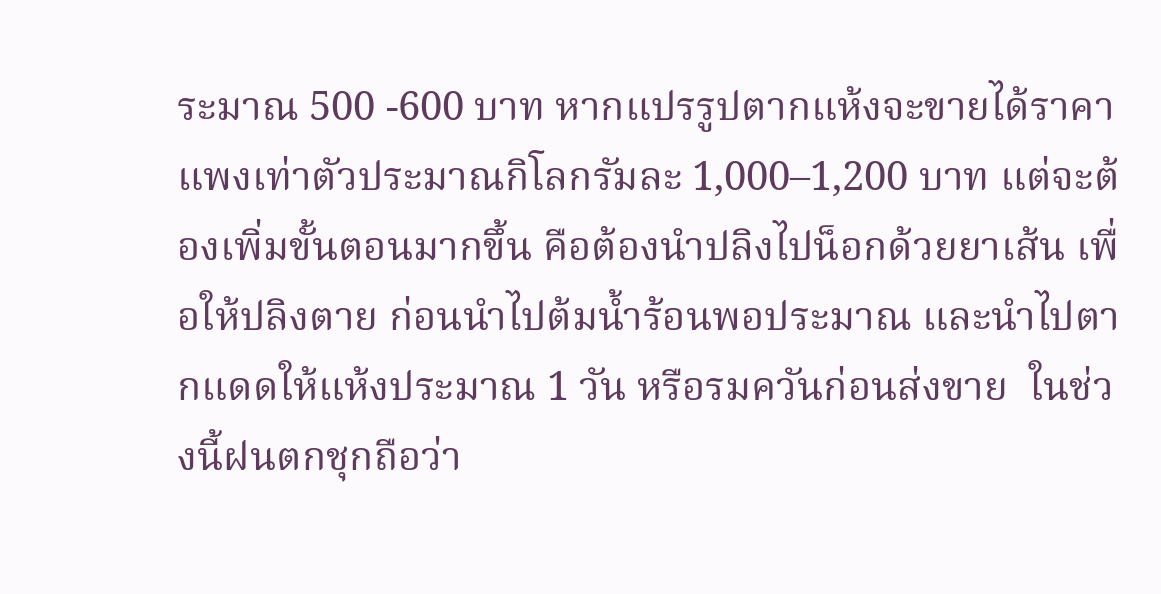ระมาณ 500 -600 บาท หากแปรรูปตากแห้งจะขายได้ราคาแพงเท่าตัวประมาณกิโลกรัมละ 1,000–1,200 บาท แต่จะต้องเพิ่มขั้นตอนมากขึ้น คือต้องนำปลิงไปน็อกด้วยยาเส้น เพื่อให้ปลิงตาย ก่อนนำไปต้มน้ำร้อนพอประมาณ และนำไปตากแดดให้แห้งประมาณ 1 วัน หรือรมควันก่อนส่งขาย  ในช่วงนี้ฝนตกชุกถือว่า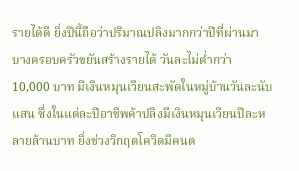รายได้ดี ยิ่งปีนี้ถือว่าปริมาณปลิงมากกว่าปีที่ผ่านมา บางครอบครัวขยันสร้างรายได้ วันละไม่ต่ำกว่า 10,000 บาท มีเงินหมุนเวียนสะพัดในหมู่บ้านวันละนับแสน ซึ่งในแต่ละปีอาชีพค้าปลิงมีเงินหมุนเวียนปีละหลายล้านบาท ยิ่งช่วงวิกฤตโควิดมีคนต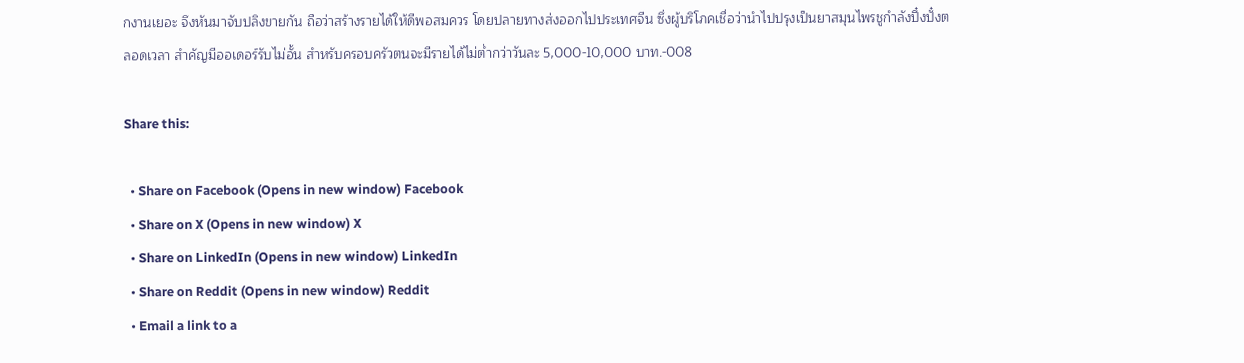กงานเยอะ จึงหันมาจับปลิงขายกัน ถือว่าสร้างรายได้ให้ดีพอสมควร โดยปลายทางส่งออกไปประเทศจีน ซึ่งผู้บริโภคเชื่อว่านำไปปรุงเป็นยาสมุนไพรชูกำลังปึ๋งปั๋งตลอดเวลา สำคัญมีออเดอร์รับไม่อั้น สำหรับครอบครัวตนจะมีรายได้ไม่ต่ำกว่าวันละ 5,000-10,000 บาท.-008

Share this:

  • Share on Facebook (Opens in new window) Facebook
  • Share on X (Opens in new window) X
  • Share on LinkedIn (Opens in new window) LinkedIn
  • Share on Reddit (Opens in new window) Reddit
  • Email a link to a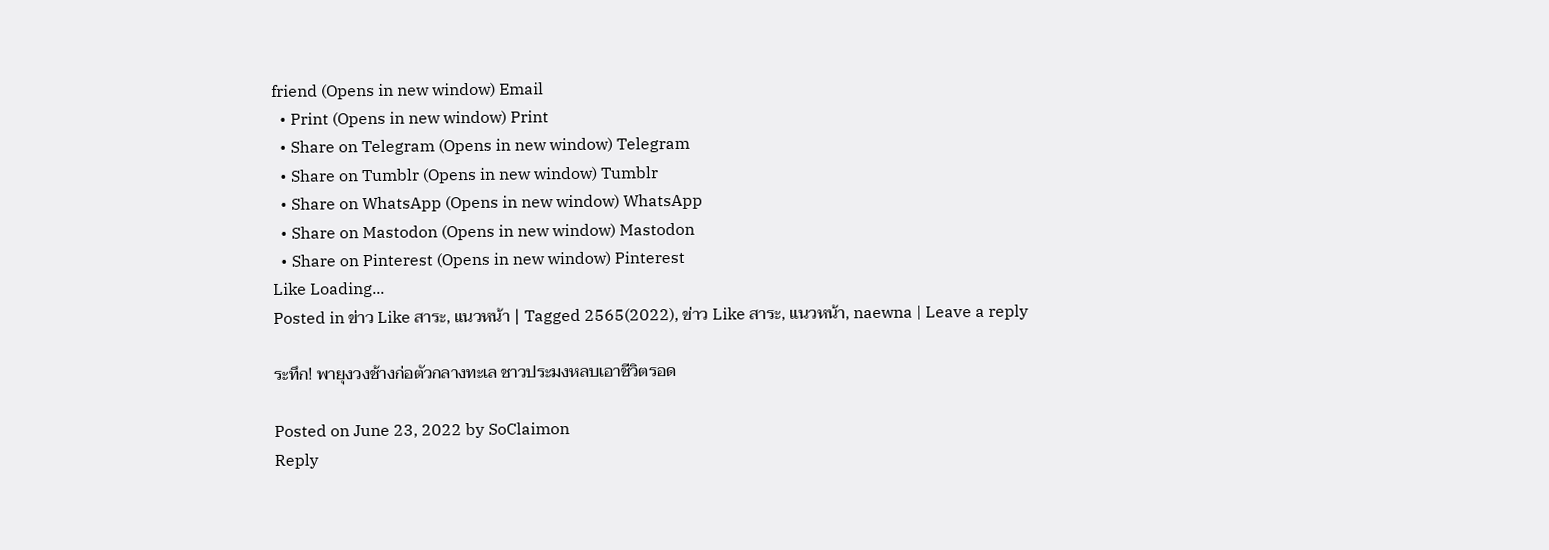friend (Opens in new window) Email
  • Print (Opens in new window) Print
  • Share on Telegram (Opens in new window) Telegram
  • Share on Tumblr (Opens in new window) Tumblr
  • Share on WhatsApp (Opens in new window) WhatsApp
  • Share on Mastodon (Opens in new window) Mastodon
  • Share on Pinterest (Opens in new window) Pinterest
Like Loading...
Posted in ข่าว Like สาระ, แนวหน้า | Tagged 2565(2022), ข่าว Like สาระ, แนวหน้า, naewna | Leave a reply

ระทึก! พายุงวงช้างก่อตัวกลางทะเล ชาวประมงหลบเอาชีวิตรอด

Posted on June 23, 2022 by SoClaimon
Reply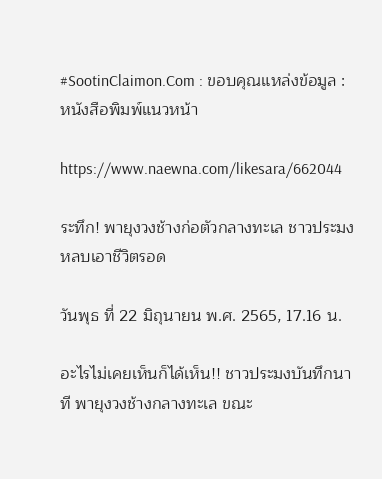#SootinClaimon.Com : ขอบคุณแหล่งข้อมูล : หนังสือพิมพ์แนวหน้า

https://www.naewna.com/likesara/662044

ระทึก! พายุงวงช้างก่อตัวกลางทะเล ชาวประมงหลบเอาชีวิตรอด

วันพุธ ที่ 22 มิถุนายน พ.ศ. 2565, 17.16 น.

อะไรไม่เคยเห็นก็ได้เห็น!! ชาวประมงบันทึกนาที พายุงวงช้างกลางทะเล ขณะ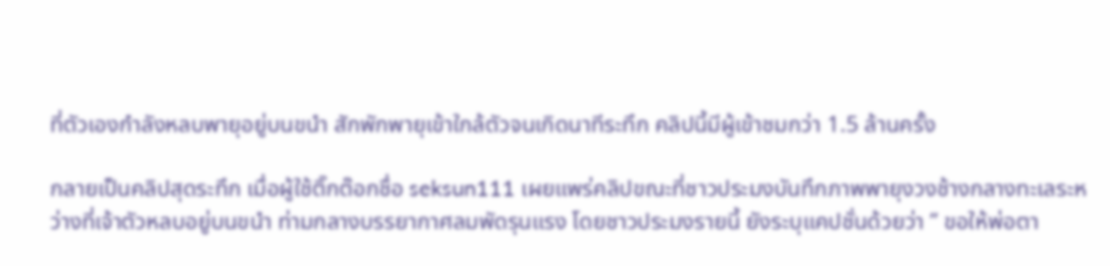ที่ตัวเองกำลังหลบพายุอยู่บนขนำ สักพักพายุเข้าใกล้ตัวจนเกิดนาทีระทึก คลิปนี้มีผู้เข้าชมกว่า 1.5 ล้านครั้ง

กลายเป็นคลิปสุดระทึก เมื่อผู้ใช้ติ๊กต๊อกชื่อ seksun111 เผยแพร่คลิปขณะที่ชาวประมงบันทึกภาพพายุงวงช้างกลางทะเลระหว่างที่เจ้าตัวหลบอยู่บนขนำ ท่ามกลางบรรยากาศลมพัดรุนแรง โดยชาวประมงรายนี้ ยังระบุแคปชั่นด้วยว่า ” ขอให้พ่อตา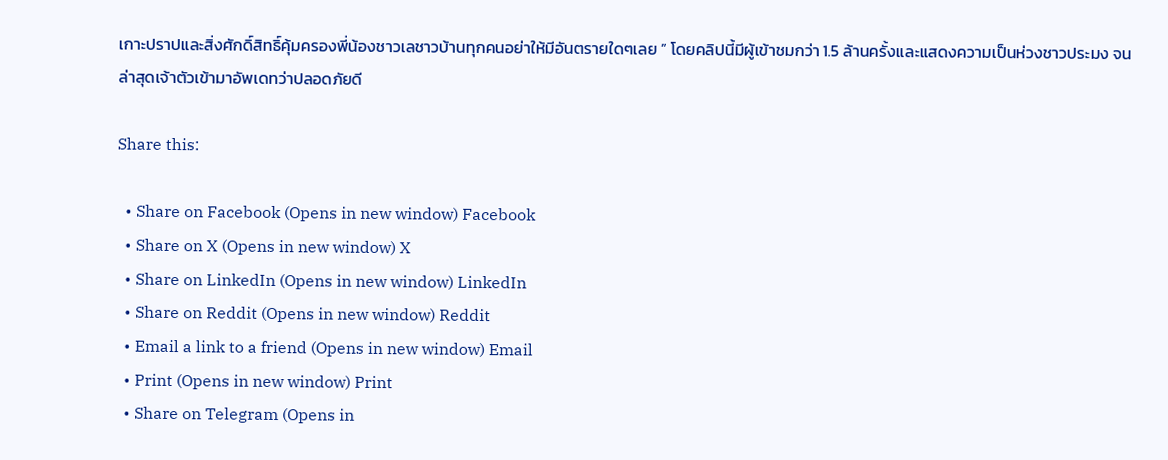เกาะปราปและสิ่งศักดิ์สิทธิ์คุ้มครองพี่น้องชาวเลชาวบ้านทุกคนอย่าให้มีอันตรายใดๆเลย ” โดยคลิปนี้มีผู้เข้าชมกว่า 1.5 ล้านครั้งและแสดงความเป็นห่วงชาวประมง จนล่าสุดเจ้าตัวเข้ามาอัพเดทว่าปลอดภัยดี

Share this:

  • Share on Facebook (Opens in new window) Facebook
  • Share on X (Opens in new window) X
  • Share on LinkedIn (Opens in new window) LinkedIn
  • Share on Reddit (Opens in new window) Reddit
  • Email a link to a friend (Opens in new window) Email
  • Print (Opens in new window) Print
  • Share on Telegram (Opens in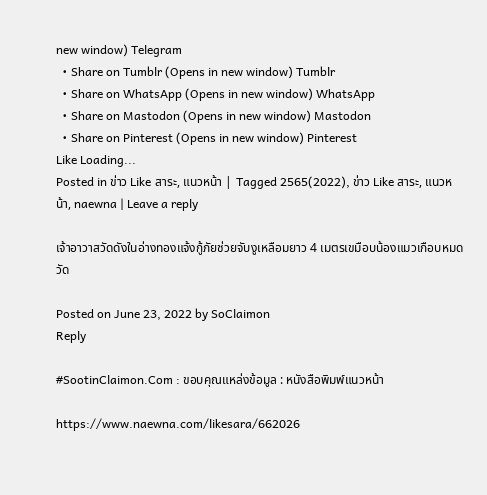new window) Telegram
  • Share on Tumblr (Opens in new window) Tumblr
  • Share on WhatsApp (Opens in new window) WhatsApp
  • Share on Mastodon (Opens in new window) Mastodon
  • Share on Pinterest (Opens in new window) Pinterest
Like Loading...
Posted in ข่าว Like สาระ, แนวหน้า | Tagged 2565(2022), ข่าว Like สาระ, แนวหน้า, naewna | Leave a reply

เจ้าอาวาสวัดดังในอ่างทองแจ้งกู้ภัยช่วยจับงูเหลือมยาว 4 เมตรเขมือบน้องแมวเกือบหมดวัด

Posted on June 23, 2022 by SoClaimon
Reply

#SootinClaimon.Com : ขอบคุณแหล่งข้อมูล : หนังสือพิมพ์แนวหน้า

https://www.naewna.com/likesara/662026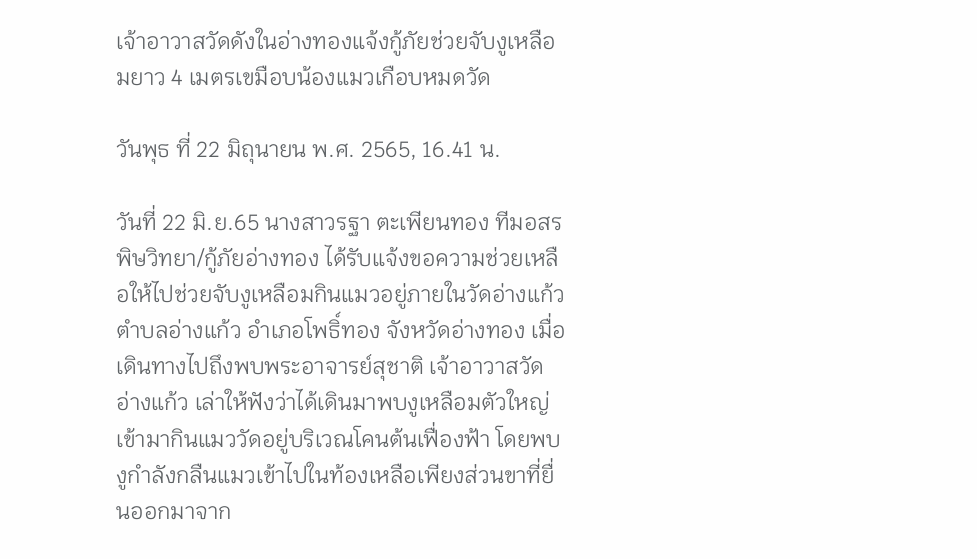เจ้าอาวาสวัดดังในอ่างทองแจ้งกู้ภัยช่วยจับงูเหลือมยาว 4 เมตรเขมือบน้องแมวเกือบหมดวัด

วันพุธ ที่ 22 มิถุนายน พ.ศ. 2565, 16.41 น.

วันที่ 22 มิ.ย.65 นางสาวรฐา ตะเพียนทอง ทีมอสรพิษวิทยา/กู้ภัยอ่างทอง ได้รับแจ้งขอความช่วยเหลือให้ไปช่วยจับงูเหลือมกินแมวอยู่ภายในวัดอ่างแก้ว ตำบลอ่างแก้ว อำเภอโพธิ์ทอง จังหวัดอ่างทอง เมื่อเดินทางไปถึงพบพระอาจารย์สุชาติ เจ้าอาวาสวัดอ่างแก้ว เล่าให้ฟังว่าได้เดินมาพบงูเหลือมตัวใหญ่เข้ามากินแมววัดอยู่บริเวณโคนต้นเฟื่องฟ้า โดยพบงูกำลังกลืนแมวเข้าไปในท้องเหลือเพียงส่วนขาที่ยื่นออกมาจาก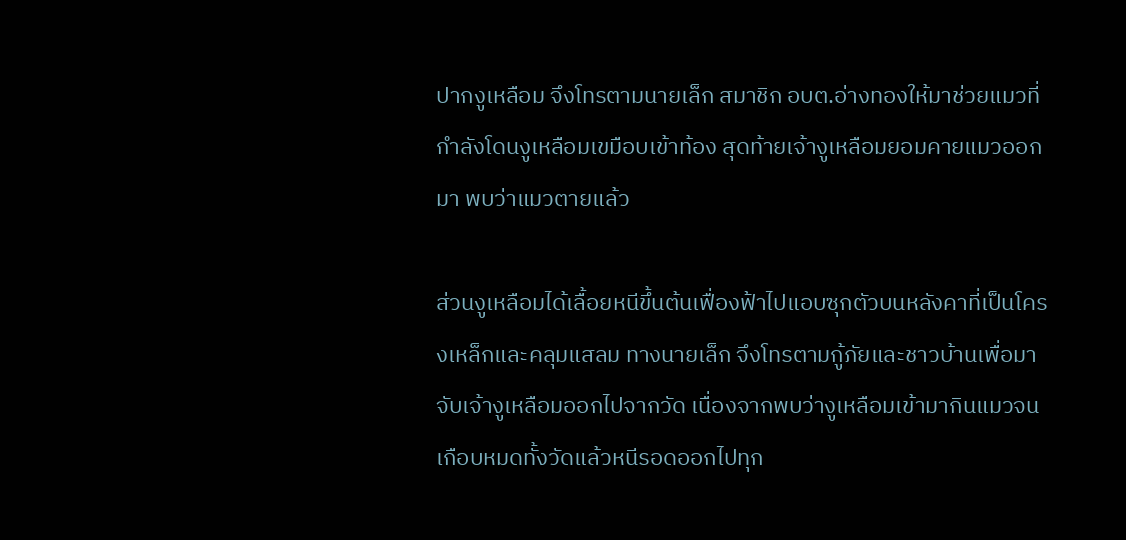ปากงูเหลือม จึงโทรตามนายเล็ก สมาชิก อบต.อ่างทองให้มาช่วยแมวที่กำลังโดนงูเหลือมเขมือบเข้าท้อง สุดท้ายเจ้างูเหลือมยอมคายแมวออกมา พบว่าแมวตายแล้ว

ส่วนงูเหลือมได้เลื้อยหนีขึ้นต้นเฟื่องฟ้าไปแอบซุกตัวบนหลังคาที่เป็นโครงเหล็กและคลุมแสลม ทางนายเล็ก จึงโทรตามกู้ภัยและชาวบ้านเพื่อมาจับเจ้างูเหลือมออกไปจากวัด เนื่องจากพบว่างูเหลือมเข้ามากินแมวจนเกือบหมดทั้งวัดแล้วหนีรอดออกไปทุก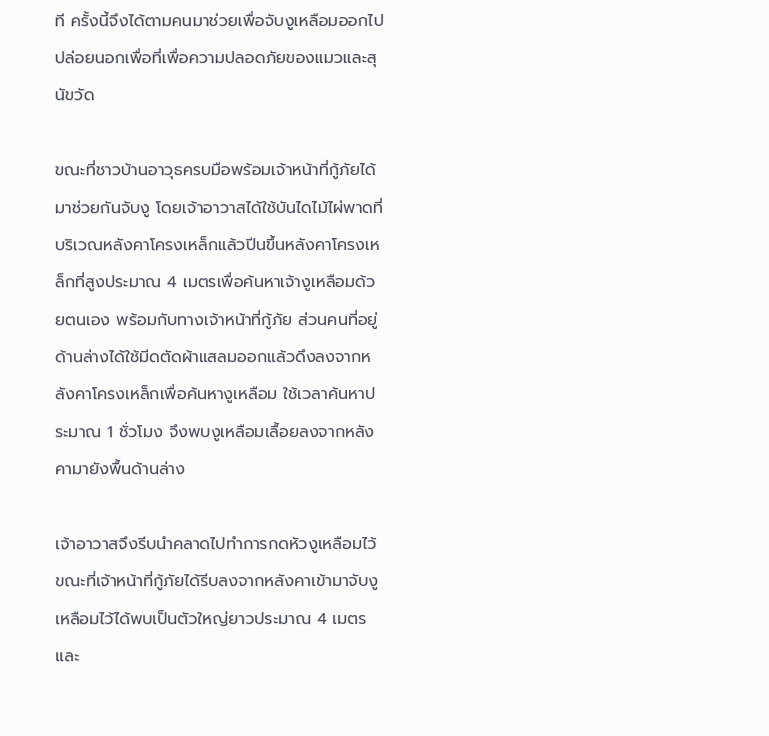ที ครั้งนี้จึงได้ตามคนมาช่วยเพื่อจับงูเหลือมออกไปปล่อยนอกเพื่อที่เพื่อความปลอดภัยของแมวและสุนัขวัด

ขณะที่ชาวบ้านอาวุธครบมือพร้อมเจ้าหน้าที่กู้ภัยได้มาช่วยกันจับงู โดยเจ้าอาวาสได้ใช้บันไดไม้ไผ่พาดที่บริเวณหลังคาโครงเหล็กแล้วปีนขึ้นหลังคาโครงเหล็กที่สูงประมาณ 4 เมตรเพื่อค้นหาเจ้างูเหลือมด้วยตนเอง พร้อมกับทางเจ้าหน้าที่กู้ภัย ส่วนคนที่อยู่ด้านล่างได้ใช้มีดตัดผ้าแสลมออกแล้วดึงลงจากหลังคาโครงเหล็กเพื่อค้นหางูเหลือม ใช้เวลาค้นหาประมาณ 1 ชั่วโมง จึงพบงูเหลือมเลื้อยลงจากหลังคามายังพื้นด้านล่าง

เจ้าอาวาสจึงรีบนำคลาดไปทำการกดหัวงูเหลือมไว้ ขณะที่เจ้าหน้าที่กู้ภัยได้รีบลงจากหลังคาเข้ามาจับงูเหลือมไว้ได้พบเป็นตัวใหญ่ยาวประมาณ 4 เมตรและ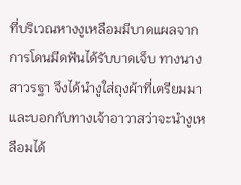ที่บริเวณหางงูเหลือมมีบาดแผลจากการโดนมีดฟันได้รับบาดเจ็บ ทางนางสาวรฐา จึงได้นำงูใส่ถุงผ้าที่เตรียมมาและบอกกับทางเจ้าอาวาสว่าจะนำงูเหลือมได้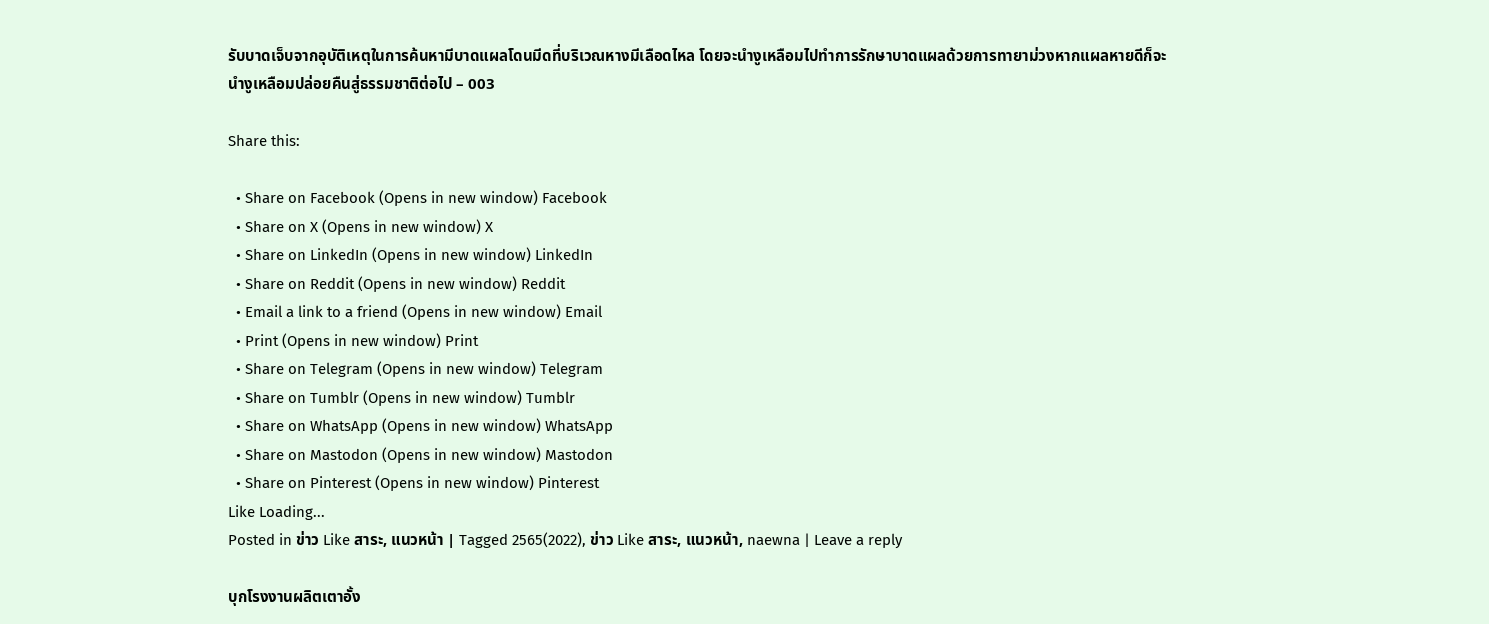รับบาดเจ็บจากอุบัติเหตุในการค้นหามีบาดแผลโดนมีดที่บริเวณหางมีเลือดไหล โดยจะนำงูเหลือมไปทำการรักษาบาดแผลด้วยการทายาม่วงหากแผลหายดีก็จะนำงูเหลือมปล่อยคืนสู่ธรรมชาติต่อไป – 003

Share this:

  • Share on Facebook (Opens in new window) Facebook
  • Share on X (Opens in new window) X
  • Share on LinkedIn (Opens in new window) LinkedIn
  • Share on Reddit (Opens in new window) Reddit
  • Email a link to a friend (Opens in new window) Email
  • Print (Opens in new window) Print
  • Share on Telegram (Opens in new window) Telegram
  • Share on Tumblr (Opens in new window) Tumblr
  • Share on WhatsApp (Opens in new window) WhatsApp
  • Share on Mastodon (Opens in new window) Mastodon
  • Share on Pinterest (Opens in new window) Pinterest
Like Loading...
Posted in ข่าว Like สาระ, แนวหน้า | Tagged 2565(2022), ข่าว Like สาระ, แนวหน้า, naewna | Leave a reply

บุกโรงงานผลิตเตาอั้ง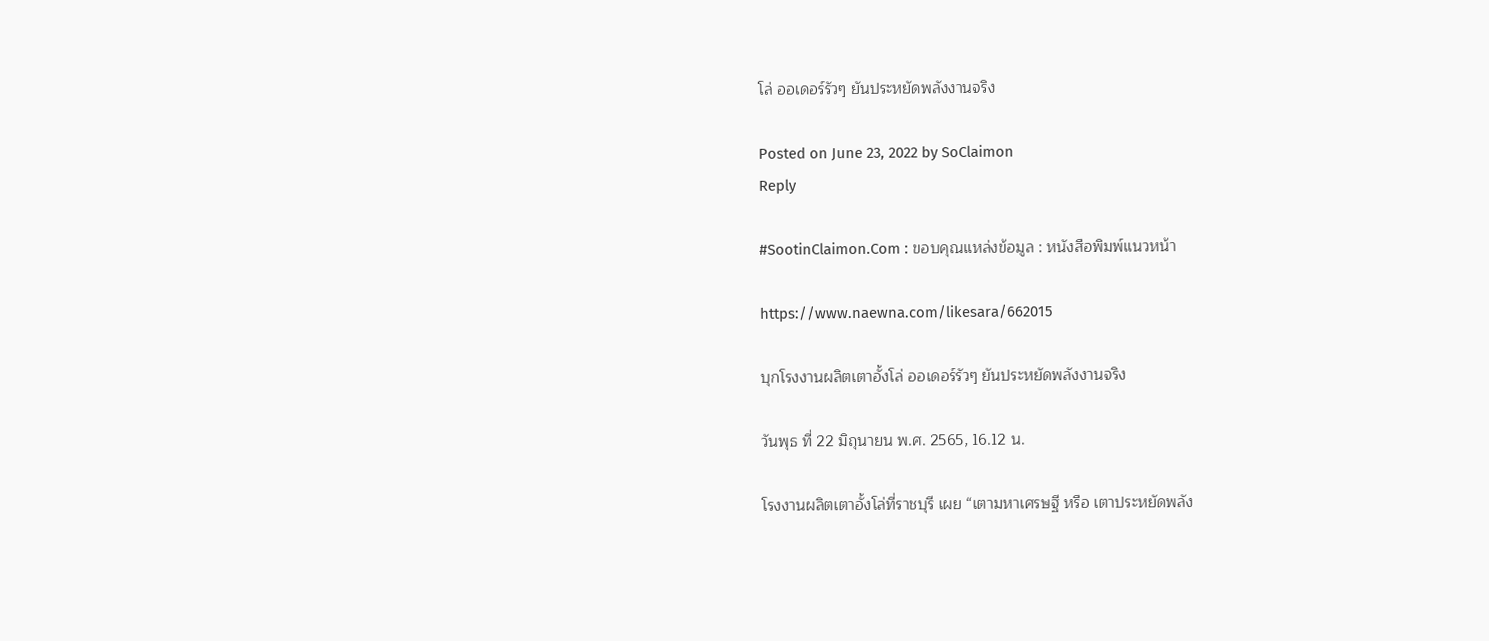โล่ ออเดอร์รัวๆ ยันประหยัดพลังงานจริง

Posted on June 23, 2022 by SoClaimon
Reply

#SootinClaimon.Com : ขอบคุณแหล่งข้อมูล : หนังสือพิมพ์แนวหน้า

https://www.naewna.com/likesara/662015

บุกโรงงานผลิตเตาอั้งโล่ ออเดอร์รัวๆ ยันประหยัดพลังงานจริง

วันพุธ ที่ 22 มิถุนายน พ.ศ. 2565, 16.12 น.

โรงงานผลิตเตาอั้งโล่ที่ราชบุรี เผย “เตามหาเศรษฐี หรือ เตาประหยัดพลัง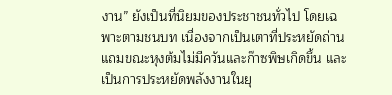งาน” ยังเป็นที่นิยมของประชาชนทั่วไป โดยเฉพาะตามชนบท เนื่องจากเป็นเตาที่ประหยัดถ่าน แถมขณะหุงต้มไม่มีควันและก๊าซพิษเกิดขึ้น และเป็นการประหยัดพลังงานในยุ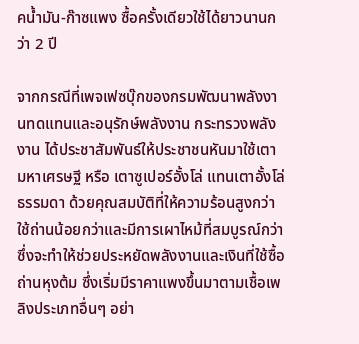คน้ำมัน-ก๊าซแพง ซื้อครั้งเดียวใช้ได้ยาวนานกว่า 2 ปี

จากกรณีที่เพจเฟซบุ๊กของกรมพัฒนาพลังงานทดแทนและอนุรักษ์พลังงาน กระทรวงพลังงาน ได้ประชาสัมพันธ์ให้ประชาชนหันมาใช้เตามหาเศรษฐี หรือ เตาซูเปอร์อั้งโล่ แทนเตาอั้งโล่ธรรมดา ด้วยคุณสมบัติที่ให้ความร้อนสูงกว่า ใช้ถ่านน้อยกว่าและมีการเผาไหม้ที่สมบูรณ์กว่า ซึ่งจะทำให้ช่วยประหยัดพลังงานและเงินที่ใช้ซื้อถ่านหุงต้ม ซึ่งเริ่มมีราคาแพงขึ้นมาตามเชื้อเพลิงประเภทอื่นๆ อย่า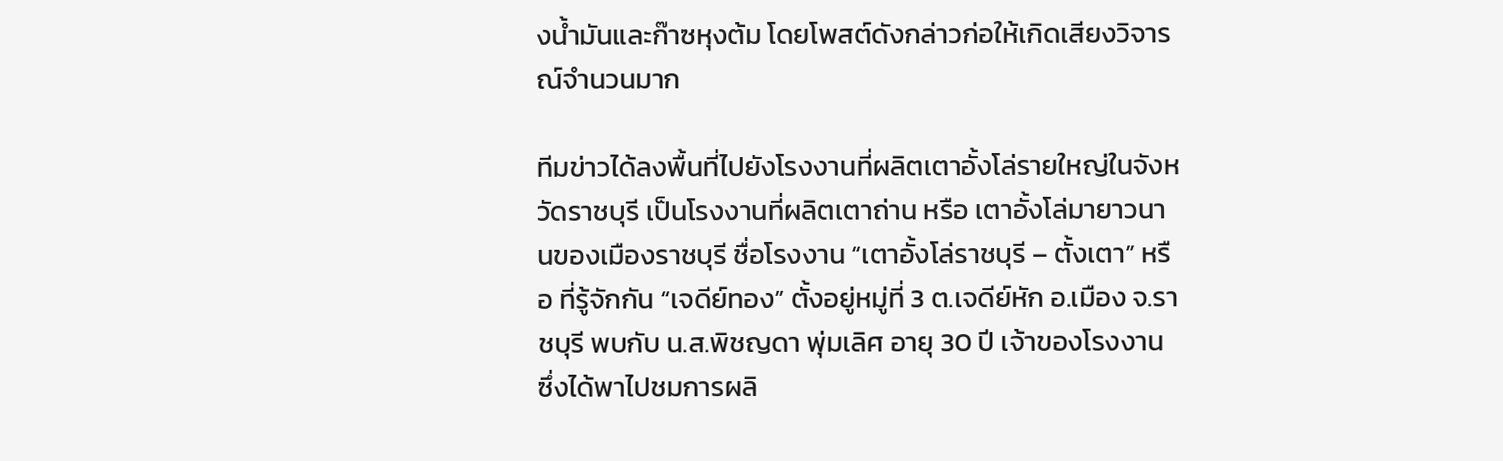งน้ำมันและก๊าซหุงต้ม โดยโพสต์ดังกล่าวก่อให้เกิดเสียงวิจารณ์จำนวนมาก

ทีมข่าวได้ลงพื้นที่ไปยังโรงงานที่ผลิตเตาอั้งโล่รายใหญ่ในจังหวัดราชบุรี เป็นโรงงานที่ผลิตเตาถ่าน หรือ เตาอั้งโล่มายาวนานของเมืองราชบุรี ชื่อโรงงาน “เตาอั้งโล่ราชบุรี – ตั้งเตา” หรือ ที่รู้จักกัน “เจดีย์ทอง” ตั้งอยู่หมู่ที่ 3 ต.เจดีย์หัก อ.เมือง จ.ราชบุรี พบกับ น.ส.พิชญดา พุ่มเลิศ อายุ 30 ปี เจ้าของโรงงาน ซึ่งได้พาไปชมการผลิ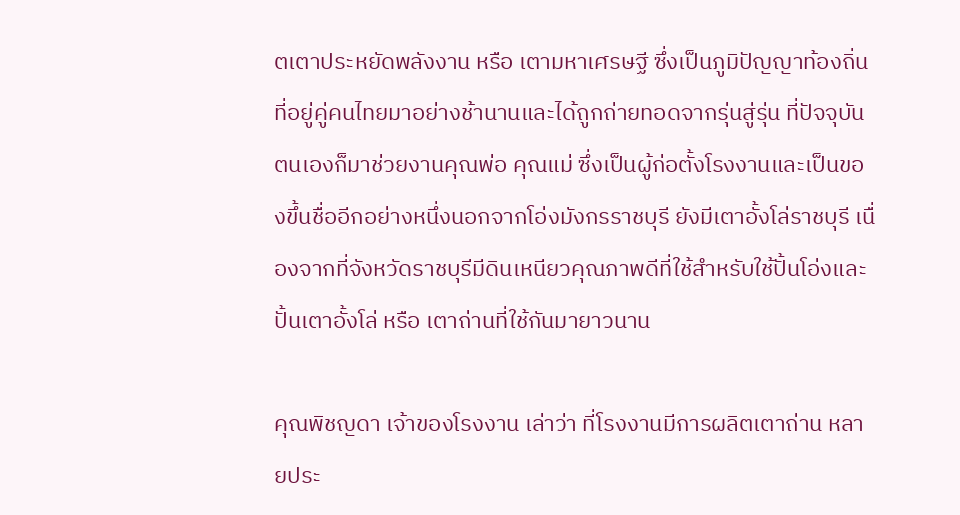ตเตาประหยัดพลังงาน หรือ เตามหาเศรษฐี ซึ่งเป็นภูมิปัญญาท้องถิ่น ที่อยู่คู่คนไทยมาอย่างช้านานและได้ถูกถ่ายทอดจากรุ่นสู่รุ่น ที่ปัจจุบันตนเองก็มาช่วยงานคุณพ่อ คุณแม่ ซึ่งเป็นผู้ก่อตั้งโรงงานและเป็นของขึ้นชื่ออีกอย่างหนึ่งนอกจากโอ่งมังกรราชบุรี ยังมีเตาอั้งโล่ราชบุรี เนื่องจากที่จังหวัดราชบุรีมีดินเหนียวคุณภาพดีที่ใช้สำหรับใช้ปั้นโอ่งและปั้นเตาอั้งโล่ หรือ เตาถ่านที่ใช้กันมายาวนาน

คุณพิชญดา เจ้าของโรงงาน เล่าว่า ที่โรงงานมีการผลิตเตาถ่าน หลายประ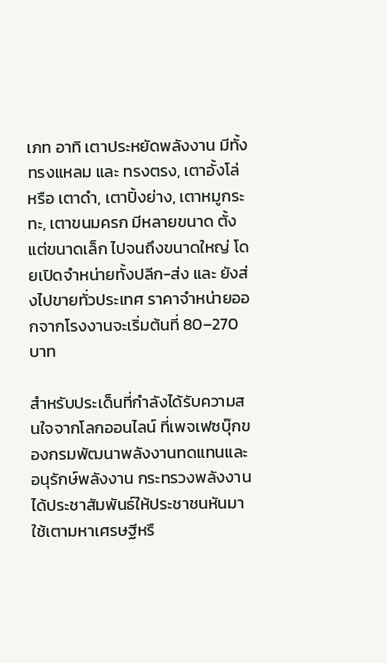เภท อาทิ เตาประหยัดพลังงาน มีทั้ง ทรงแหลม และ ทรงตรง, เตาอั้งโล่ หรือ เตาดำ, เตาปิ้งย่าง, เตาหมูกระทะ, เตาขนมครก มีหลายขนาด ตั้งแต่ขนาดเล็ก ไปจนถึงขนาดใหญ่ โดยเปิดจำหน่ายทั้งปลีก-ส่ง และ ยังส่งไปขายทั่วประเทศ ราคาจำหน่ายออกจากโรงงานจะเริ่มต้นที่ 80–270 บาท

สำหรับประเด็นที่กำลังได้รับความสนใจจากโลกออนไลน์ ที่เพจเฟซบุ๊กของกรมพัฒนาพลังงานทดแทนและอนุรักษ์พลังงาน กระทรวงพลังงาน ได้ประชาสัมพันธ์ให้ประชาชนหันมาใช้เตามหาเศรษฐีหรื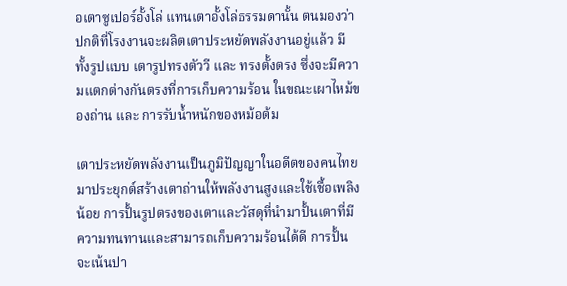อเตาซูเปอร์อั้งโล่ แทนเตาอั้งโล่ธรรมดานั้น ตนมองว่า ปกติที่โรงงานจะผลิตเตาประหยัดพลังงานอยู่แล้ว มีทั้งรูปแบบ เตารูปทรงตัววี และ ทรงตั้งตรง ซึ่งจะมีความแตกต่างกันตรงที่การเก็บความร้อน ในขณะเผาไหม้ของถ่าน และ การรับน้ำหนักของหม้อต้ม

เตาประหยัดพลังงานเป็นภูมิปัญญาในอดีตของคนไทยมาประยุกต์สร้างเตาถ่านให้พลังงานสูงและใช้เชื้อเพลิงน้อย การปั้นรูปตรงของเตาและวัสดุที่นำมาปั้นเตาที่มีความทนทานและสามารถเก็บความร้อนได้ดี การปั้นจะเน้นปา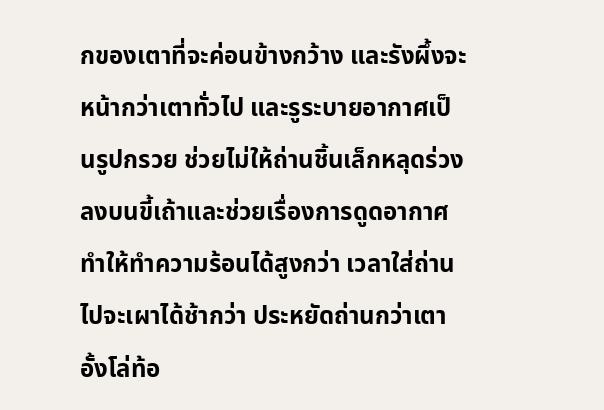กของเตาที่จะค่อนข้างกว้าง และรังผึ้งจะหน้ากว่าเตาทั่วไป และรูระบายอากาศเป็นรูปกรวย ช่วยไม่ให้ถ่านชิ้นเล็กหลุดร่วงลงบนขี้เถ้าและช่วยเรื่องการดูดอากาศ ทำให้ทำความร้อนได้สูงกว่า เวลาใส่ถ่านไปจะเผาได้ช้ากว่า ประหยัดถ่านกว่าเตาอั้งโล่ท้อ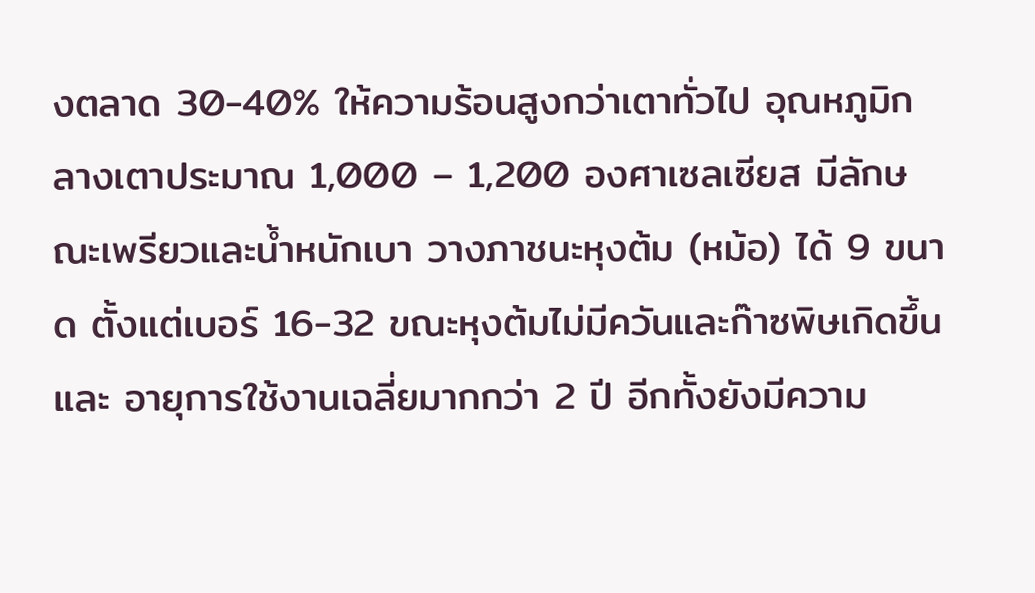งตลาด 30-40% ให้ความร้อนสูงกว่าเตาทั่วไป อุณหภูมิกลางเตาประมาณ 1,000 – 1,200 องศาเซลเซียส มีลักษณะเพรียวและน้ำหนักเบา วางภาชนะหุงต้ม (หม้อ) ได้ 9 ขนาด ตั้งแต่เบอร์ 16-32 ขณะหุงต้มไม่มีควันและก๊าซพิษเกิดขึ้น และ อายุการใช้งานเฉลี่ยมากกว่า 2 ปี อีกทั้งยังมีความ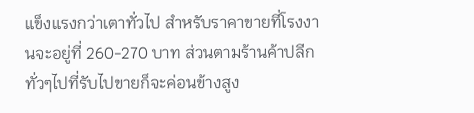แข็งแรงกว่าเตาทั่วไป สำหรับราคาขายที่โรงงานจะอยู่ที่ 260-270 บาท ส่วนตามร้านค้าปลีกทั่วๆไปที่รับไปขายก็จะค่อนข้างสูง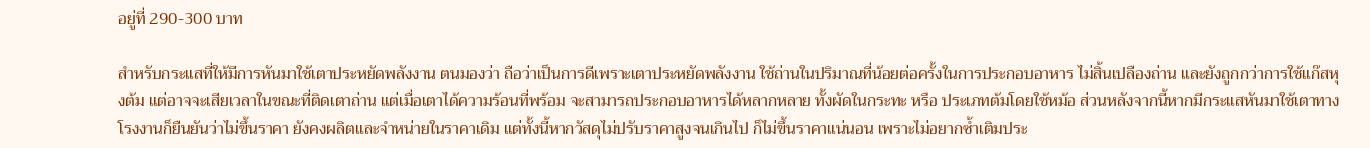อยู่ที่ 290-300 บาท

สำหรับกระแสที่ให้มีการหันมาใช้เตาประหยัดพลังงาน ตนมองว่า ถือว่าเป็นการดีเพราะเตาประหยัดพลังงาน ใช้ถ่านในปริมาณที่น้อยต่อครั้งในการประกอบอาหาร ไม่สิ้นเปลืองถ่าน และยังถูกกว่าการใช้แก๊สหุงต้ม แต่อาจจะเสียเวลาในขณะที่ติดเตาถ่าน แต่เมื่อเตาได้ความร้อนที่พร้อม จะสามารถประกอบอาหารได้หลากหลาย ทั้งผัดในกระทะ หรือ ประเภทต้มโดยใช้หม้อ ส่วนหลังจากนี้หากมีกระแสหันมาใช้เตาทางโรงงานก็ยืนยันว่าไม่ขึ้นราคา ยังคงผลิตและจำหน่ายในราคาเดิม แต่ทั้งนี้หากวัสดุไม่ปรับราคาสูงจนเกินไป ก็ไม่ขึ้นราคาแน่นอน เพราะไม่อยากซ้ำเติมประ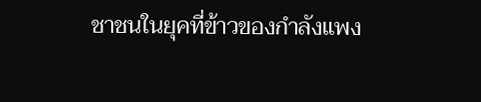ชาชนในยุคที่ข้าวของกำลังแพง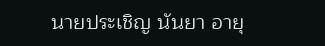นายประเชิญ นันยา อายุ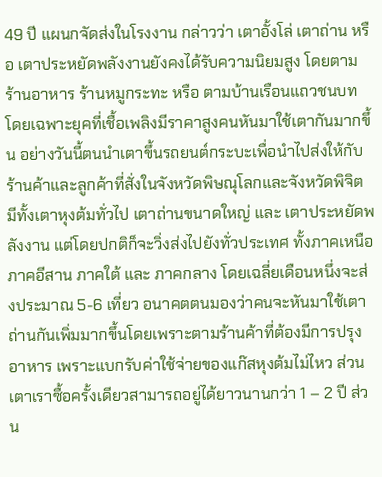49 ปี แผนกจัดส่งในโรงงาน กล่าวว่า เตาอั้งโล่ เตาถ่าน หรือ เตาประหยัดพลังงานยังคงได้รับความนิยมสูง โดยตามร้านอาหาร ร้านหมูกระทะ หรือ ตามบ้านเรือนแถวชนบท โดยเฉพาะยุคที่เชื้อเพลิงมีราคาสูงคนหันมาใช้เตากันมากขึ้น อย่างวันนี้ตนนำเตาขึ้นรถยนต์กระบะเพื่อนำไปส่งให้กับร้านค้าและลูกค้าที่สั่งในจังหวัดพิษณุโลกและจังหวัดพิจิต มีทั้งเตาหุงต้มทั่วไป เตาถ่านขนาดใหญ่ และ เตาประหยัดพลังงาน แต่โดยปกติก็จะวิ่งส่งไปยังทั่วประเทศ ทั้งภาคเหนือ ภาคอีสาน ภาคใต้ และ ภาคกลาง โดยเฉลี่ยเดือนหนึ่งจะส่งประมาณ 5-6 เที่ยว อนาคตตนมองว่าคนจะหันมาใช้เตาถ่านกันเพิ่มมากขึ้นโดยเพราะตามร้านค้าที่ต้องมีการปรุงอาหาร เพราะแบกรับค่าใช้จ่ายของแก๊สหุงต้มไม่ไหว ส่วนเตาเราซื้อครั้งเดียวสามารถอยู่ได้ยาวนานกว่า 1 – 2 ปี ส่วน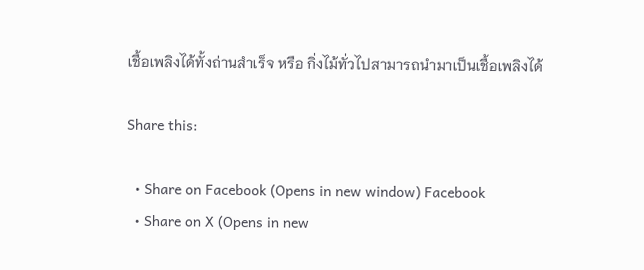เชื้อเพลิงได้ทั้งถ่านสำเร็จ หรือ กิ่งไม้ทั่วไปสามารถนำมาเป็นเชื้อเพลิงได้

Share this:

  • Share on Facebook (Opens in new window) Facebook
  • Share on X (Opens in new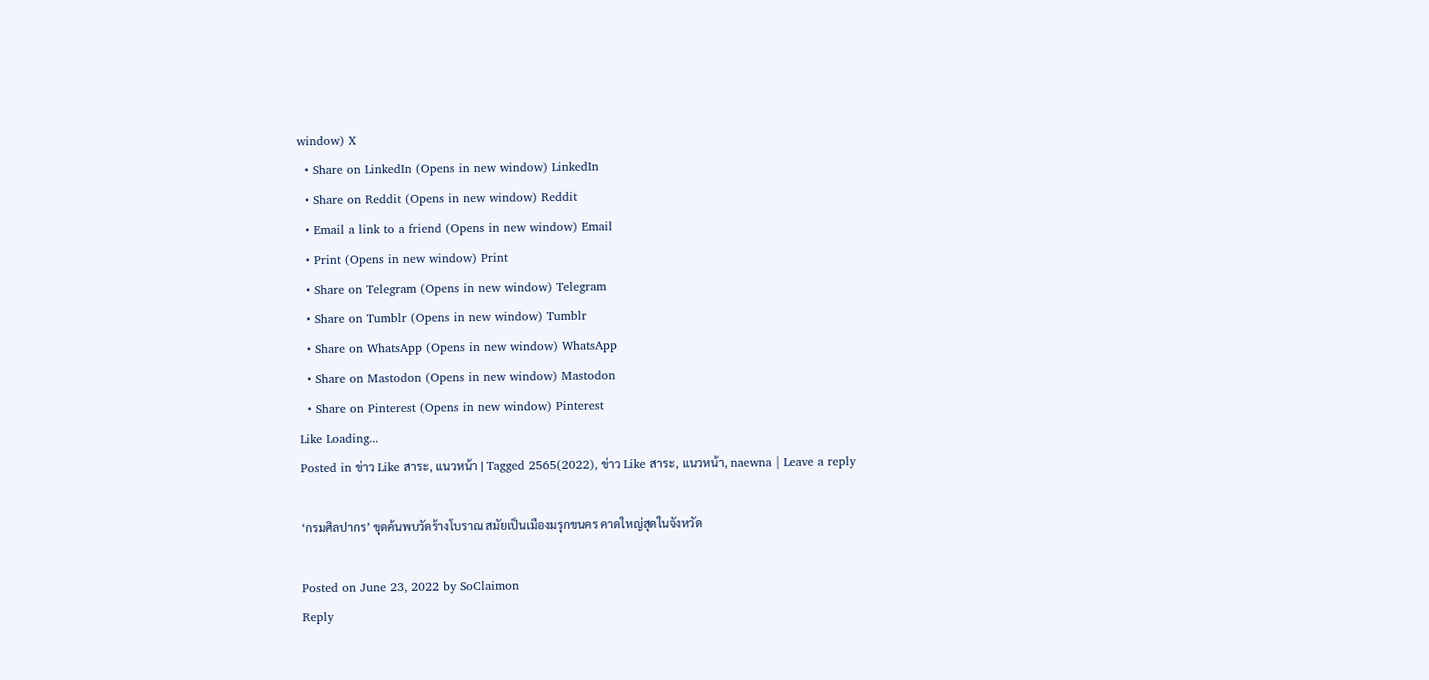window) X
  • Share on LinkedIn (Opens in new window) LinkedIn
  • Share on Reddit (Opens in new window) Reddit
  • Email a link to a friend (Opens in new window) Email
  • Print (Opens in new window) Print
  • Share on Telegram (Opens in new window) Telegram
  • Share on Tumblr (Opens in new window) Tumblr
  • Share on WhatsApp (Opens in new window) WhatsApp
  • Share on Mastodon (Opens in new window) Mastodon
  • Share on Pinterest (Opens in new window) Pinterest
Like Loading...
Posted in ข่าว Like สาระ, แนวหน้า | Tagged 2565(2022), ข่าว Like สาระ, แนวหน้า, naewna | Leave a reply

‘กรมศิลปากร’ ขุดค้นพบวัดร้างโบราณ สมัยเป็นเมืองมรุกขนคร คาดใหญ่สุดในจังหวัด

Posted on June 23, 2022 by SoClaimon
Reply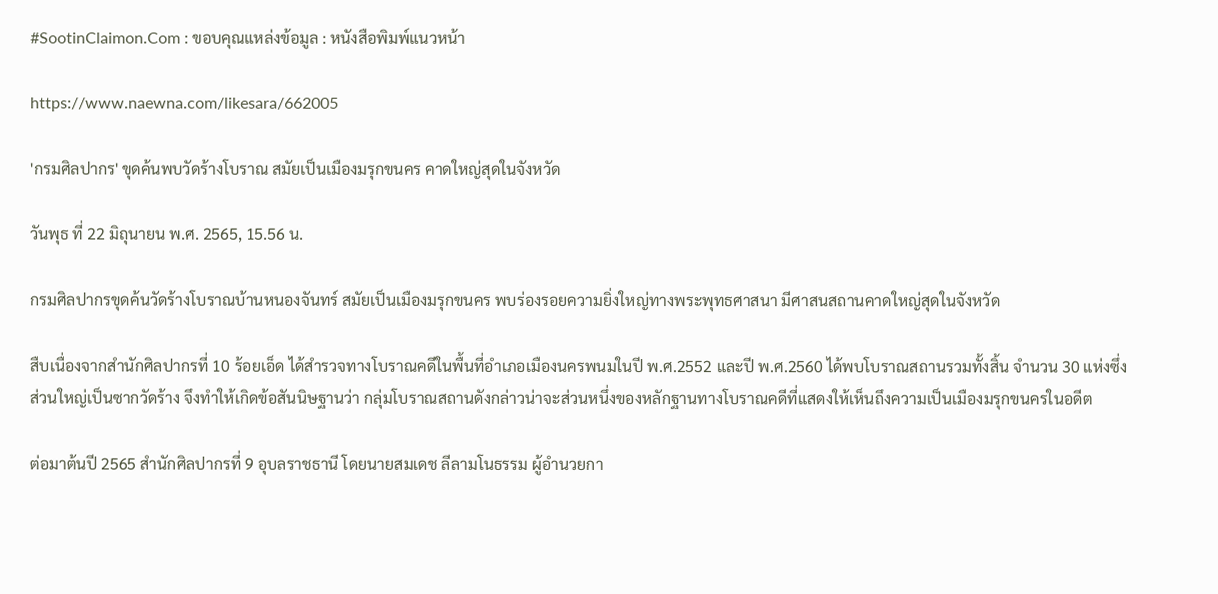#SootinClaimon.Com : ขอบคุณแหล่งข้อมูล : หนังสือพิมพ์แนวหน้า

https://www.naewna.com/likesara/662005

'กรมศิลปากร' ขุดค้นพบวัดร้างโบราณ สมัยเป็นเมืองมรุกขนคร คาดใหญ่สุดในจังหวัด

วันพุธ ที่ 22 มิถุนายน พ.ศ. 2565, 15.56 น.

กรมศิลปากรขุดค้นวัดร้างโบราณบ้านหนองจันทร์ สมัยเป็นเมืองมรุกขนคร พบร่องรอยความยิ่งใหญ่ทางพระพุทธศาสนา มีศาสนสถานคาดใหญ่สุดในจังหวัด

สืบเนื่องจากสํานักศิลปากรที่ 10 ร้อยเอ็ด ได้สํารวจทางโบราณคดีในพื้นที่อําเภอเมืองนครพนมในปี พ.ศ.2552 และปี พ.ศ.2560 ได้พบโบราณสถานรวมทั้งสิ้น จํานวน 30 แห่งซึ่งส่วนใหญ่เป็นซากวัดร้าง จึงทําให้เกิดข้อสันนิษฐานว่า กลุ่มโบราณสถานดังกล่าวน่าจะส่วนหนึ่งของหลักฐานทางโบราณคดีที่แสดงให้เห็นถึงความเป็นเมืองมรุกขนครในอดีต

ต่อมาต้นปี 2565 สำนักศิลปากรที่ 9 อุบลราชธานี โดยนายสมเดช ลีลามโนธรรม ผู้อำนวยกา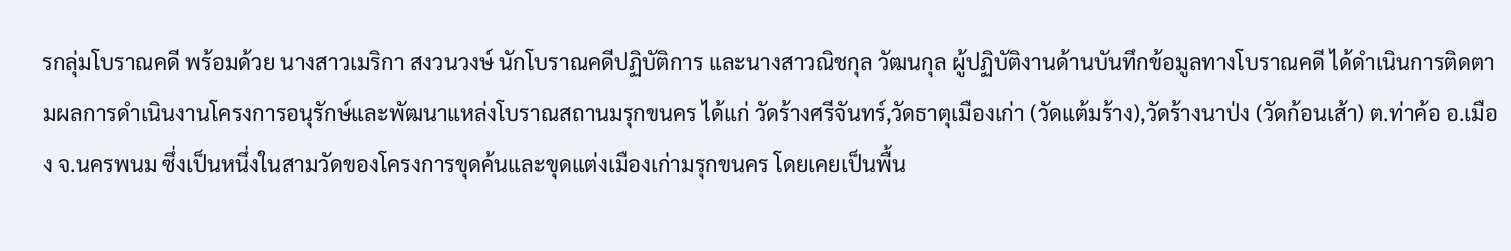รกลุ่มโบราณคดี พร้อมด้วย นางสาวเมริกา สงวนวงษ์ นักโบราณคดีปฏิบัติการ และนางสาวณิชกุล วัฒนกุล ผู้ปฏิบัติงานด้านบันทึกข้อมูลทางโบราณคดี ได้ดำเนินการติดตามผลการดำเนินงานโครงการอนุรักษ์และพัฒนาแหล่งโบราณสถานมรุกขนคร ได้แก่ วัดร้างศรีจันทร์,วัดธาตุเมืองเก่า (วัดแต้มร้าง),วัดร้างนาป่ง (วัดก้อนเส้า) ต.ท่าค้อ อ.เมือง จ.นครพนม ซึ่งเป็นหนึ่งในสามวัดของโครงการขุดค้นและขุดแต่งเมืองเก่ามรุกขนคร โดยเคยเป็นพื้น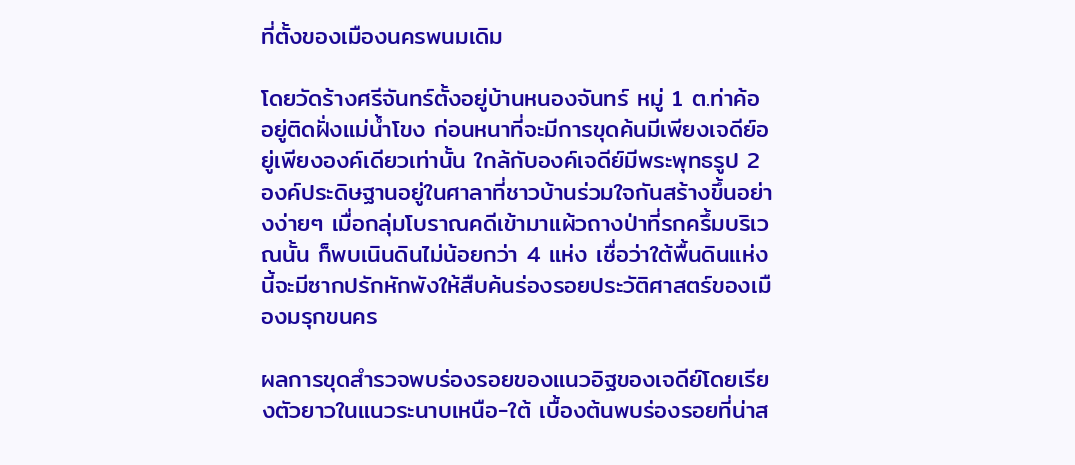ที่ตั้งของเมืองนครพนมเดิม

โดยวัดร้างศรีจันทร์ตั้งอยู่บ้านหนองจันทร์ หมู่ 1 ต.ท่าค้อ อยู่ติดฝั่งแม่น้ำโขง ก่อนหนาที่จะมีการขุดค้นมีเพียงเจดีย์อยู่เพียงองค์เดียวเท่านั้น ใกล้กับองค์เจดีย์มีพระพุทธรูป 2 องค์ประดิษฐานอยู่ในศาลาที่ชาวบ้านร่วมใจกันสร้างขึ้นอย่างง่ายๆ เมื่อกลุ่มโบราณคดีเข้ามาแผ้วถางป่าที่รกครึ้มบริเวณนั้น ก็พบเนินดินไม่น้อยกว่า 4 แห่ง เชื่อว่าใต้พื้นดินแห่งนี้จะมีซากปรักหักพังให้สืบค้นร่องรอยประวัติศาสตร์ของเมืองมรุกขนคร

ผลการขุดสำรวจพบร่องรอยของแนวอิฐของเจดีย์โดยเรียงตัวยาวในแนวระนาบเหนือ-ใต้ เบื้องต้นพบร่องรอยที่น่าส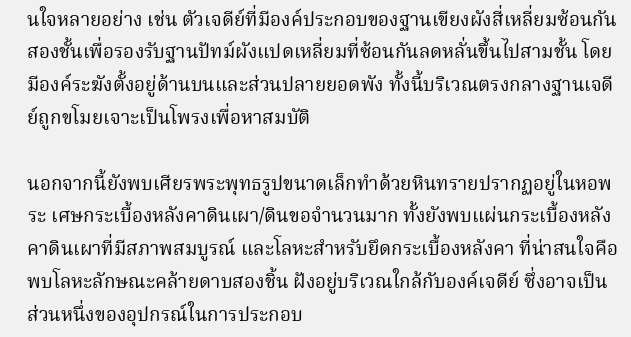นใจหลายอย่าง เช่น ตัวเจดีย์ที่มีองค์ประกอบของฐานเขียงผังสี่เหลี่ยมซ้อนกันสองชั้นเพื่อรองรับฐานปัทม์ผังแปดเหลี่ยมที่ซ้อนกันลดหลั่นขึ้นไปสามชั้น โดยมีองค์ระฆังตั้งอยู่ด้านบนและส่วนปลายยอดพัง ทั้งนี้บริเวณตรงกลางฐานเจดีย์ถูกขโมยเจาะเป็นโพรงเพื่อหาสมบัติ

นอกจากนี้ยังพบเศียรพระพุทธรูปขนาดเล็กทำด้วยหินทรายปรากฏอยู่ในหอพระ เศษกระเบื้องหลังคาดินเผา/ดินขอจำนวนมาก ทั้งยังพบแผ่นกระเบื้องหลังคาดินเผาที่มีสภาพสมบูรณ์ และโลหะสำหรับยึดกระเบื้องหลังคา ที่น่าสนใจคือพบโลหะลักษณะคล้ายดาบสองชิ้น ฝังอยู่บริเวณใกล้กับองค์เจดีย์ ซึ่งอาจเป็นส่วนหนึ่งของอุปกรณ์ในการประกอบ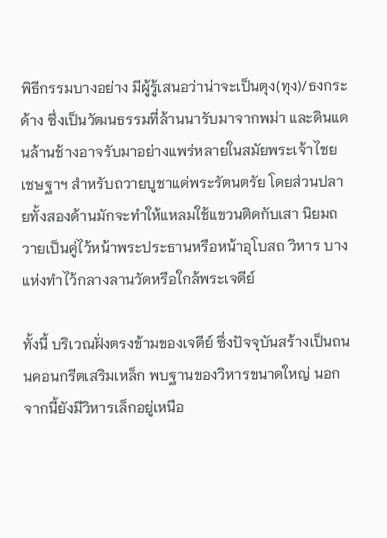พิธีกรรมบางอย่าง มีผู้รู้เสนอว่าน่าจะเป็นตุง(ทุง)/ธงกระด้าง ซึ่งเป็นวัฒนธรรมที่ล้านนารับมาจากพม่า และดินแดนล้านช้างอาจรับมาอย่างแพร่หลายในสมัยพระเจ้าไชยเชษฐาฯ สำหรับถวายบูชาแด่พระรัตนตรัย โดยส่วนปลายทั้งสองด้านมักจะทำให้แหลมใช้แขวนติดกับเสา นิยมถวายเป็นคู่ไว้หน้าพระประธานหรือหน้าอุโบสถ วิหาร บางแห่งทำไว้กลางลานวัดหรือใกล้พระเจดีย์

ทั้งนี้ บริเวณฝั่งตรงข้ามของเจดีย์ ซึ่งปัจจุบันสร้างเป็นถนนคอนกรีตเสริมเหล็ก พบฐานของวิหารขนาดใหญ่ นอกจากนี้ยังมีวิหารเล็กอยู่เหนือ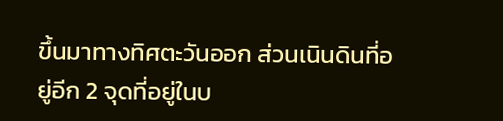ขึ้นมาทางทิศตะวันออก ส่วนเนินดินที่อยู่อีก 2 จุดที่อยู่ในบ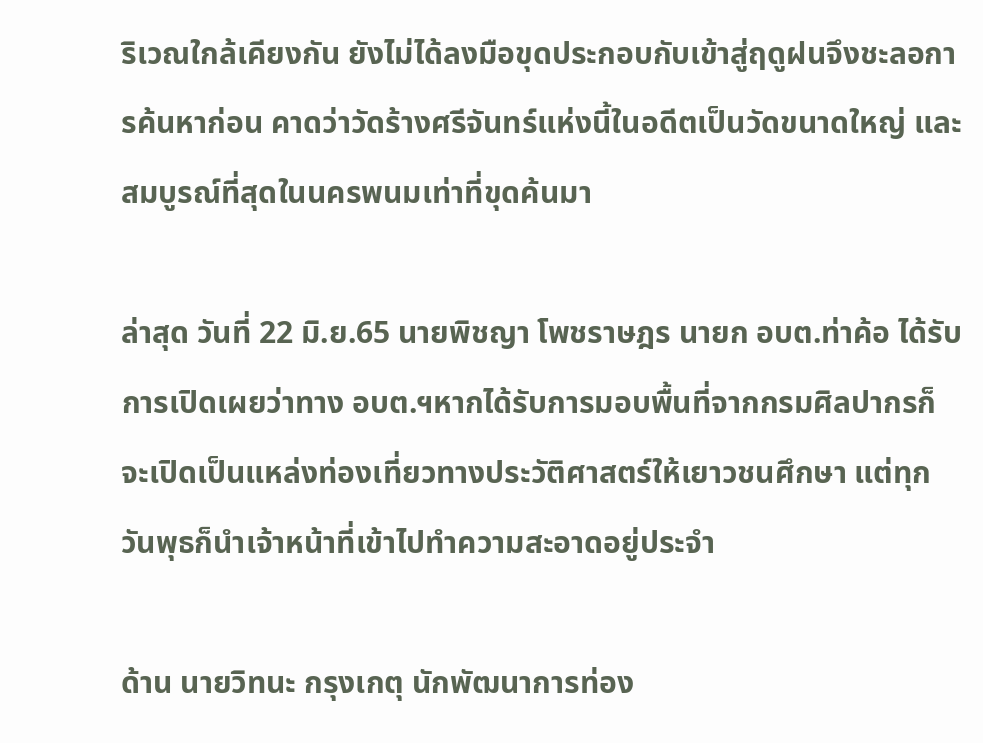ริเวณใกล้เคียงกัน ยังไม่ได้ลงมือขุดประกอบกับเข้าสู่ฤดูฝนจึงชะลอการค้นหาก่อน คาดว่าวัดร้างศรีจันทร์แห่งนี้ในอดีตเป็นวัดขนาดใหญ่ และสมบูรณ์ที่สุดในนครพนมเท่าที่ขุดค้นมา

ล่าสุด วันที่ 22 มิ.ย.65 นายพิชญา โพชราษฎร นายก อบต.ท่าค้อ ได้รับการเปิดเผยว่าทาง อบต.ฯหากได้รับการมอบพื้นที่จากกรมศิลปากรก็จะเปิดเป็นแหล่งท่องเที่ยวทางประวัติศาสตร์ให้เยาวชนศึกษา แต่ทุกวันพุธก็นำเจ้าหน้าที่เข้าไปทำความสะอาดอยู่ประจำ

ด้าน นายวิทนะ กรุงเกตุ นักพัฒนาการท่อง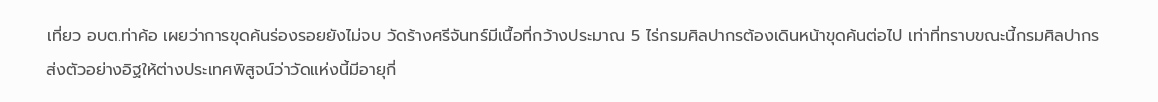เที่ยว อบต.ท่าค้อ เผยว่าการขุดค้นร่องรอยยังไม่จบ วัดร้างศรีจันทร์มีเนื้อที่กว้างประมาณ 5 ไร่กรมศิลปากรต้องเดินหน้าขุดค้นต่อไป เท่าที่ทราบขณะนี้กรมศิลปากรส่งตัวอย่างอิฐให้ต่างประเทศพิสูจน์ว่าวัดแห่งนี้มีอายุกี่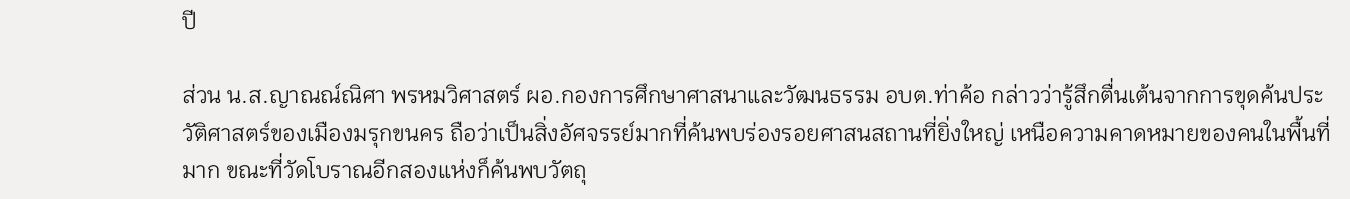ปี

ส่วน น.ส.ญาณณ์ณิศา พรหมวิศาสตร์ ผอ.กองการศึกษาศาสนาและวัฒนธรรม อบต.ท่าค้อ กล่าวว่ารู้สึกตื่นเต้นจากการขุดค้นประวัติศาสตร์ของเมืองมรุกขนคร ถือว่าเป็นสิ่งอัศจรรย์มากที่ค้นพบร่องรอยศาสนสถานที่ยิ่งใหญ่ เหนือความคาดหมายของคนในพื้นที่มาก ขณะที่วัดโบราณอีกสองแห่งก็ค้นพบวัตถุ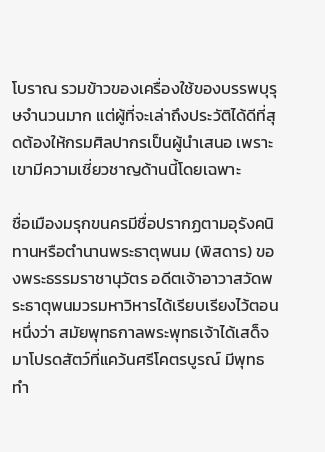โบราณ รวมข้าวของเครื่องใช้ของบรรพบุรุษจำนวนมาก แต่ผู้ที่จะเล่าถึงประวัติได้ดีที่สุดต้องให้กรมศิลปากรเป็นผู้นำเสนอ เพราะเขามีความเชี่ยวชาญด้านนี้โดยเฉพาะ

ชื่อเมืองมรุกขนครมีชื่อปรากฏตามอุรังคนิทานหรือตำนานพระธาตุพนม (พิสดาร) ของพระธรรมราชานุวัตร อดีตเจ้าอาวาสวัดพระธาตุพนมวรมหาวิหารได้เรียบเรียงไว้ตอนหนึ่งว่า สมัยพุทธกาลพระพุทธเจ้าได้เสด็จมาโปรดสัตว์ที่แคว้นศรีโคตรบูรณ์ มีพุทธทำ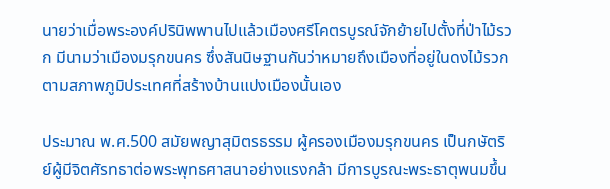นายว่าเมื่อพระองค์ปรินิพพานไปแล้วเมืองศรีโคตรบูรณ์จักย้ายไปตั้งที่ป่าไม้รวก มีนามว่าเมืองมรุกขนคร ซึ่งสันนิษฐานกันว่าหมายถึงเมืองที่อยู่ในดงไม้รวก ตามสภาพภูมิประเทศที่สร้างบ้านแปงเมืองนั้นเอง

ประมาณ พ.ศ.500 สมัยพญาสุมิตรธรรม ผู้ครองเมืองมรุกขนคร เป็นกษัตริย์ผู้มีจิตศัรทธาต่อพระพุทธศาสนาอย่างแรงกล้า มีการบูรณะพระธาตุพนมขึ้น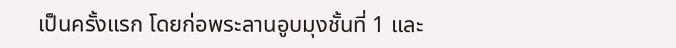เป็นครั้งแรก โดยก่อพระลานอูบมุงชั้นที่ 1 และ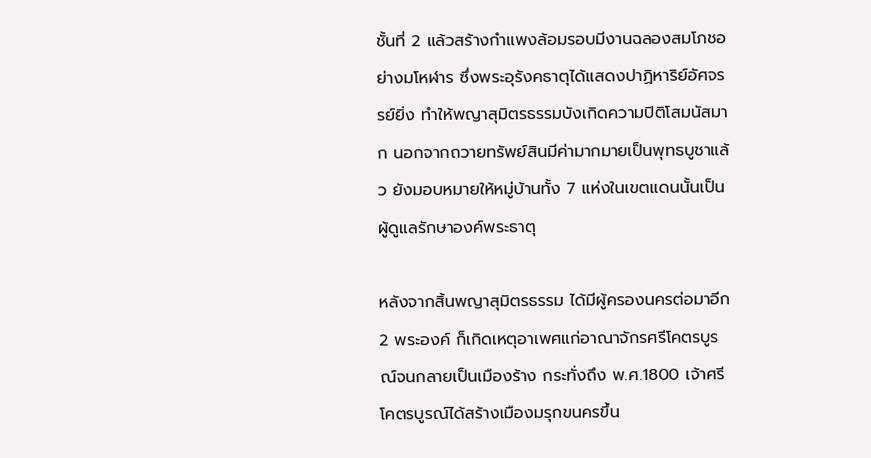ชั้นที่ 2 แล้วสร้างกำแพงล้อมรอบมีงานฉลองสมโภชอย่างมโหฬาร ซึ่งพระอุรังคธาตุได้แสดงปาฏิหาริย์อัศจรรย์ยิ่ง ทำให้พญาสุมิตรธรรมบังเกิดความปิติโสมนัสมาก นอกจากถวายทรัพย์สินมีค่ามากมายเป็นพุทธบูชาแล้ว ยังมอบหมายให้หมู่บ้านทั้ง 7 แห่งในเขตแดนนั้นเป็นผู้ดูแลรักษาองค์พระธาตุ

หลังจากสิ้นพญาสุมิตรธรรม ได้มีผู้ครองนครต่อมาอีก 2 พระองค์ ก็เกิดเหตุอาเพศแก่อาณาจักรศรีโคตรบูรณ์จนกลายเป็นเมืองร้าง กระทั่งถึง พ.ศ.1800 เจ้าศรีโคตรบูรณ์ได้สร้างเมืองมรุกขนครขึ้น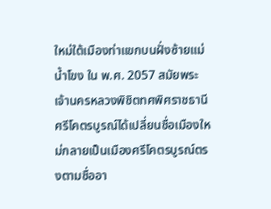ใหม่ใต้เมืองท่าแขกบนฝั่งซ้ายแม่น้ำโขง ใน พ.ศ. 2057 สมัยพระเจ้านครหลวงพิชิตทศพิศราชธานีศรีโคตรบูรณ์ได้เปลี่ยนชื่อเมืองใหม่กลายเป็นเมืองศรีโคตรบูรณ์ตรงตามชื่ออา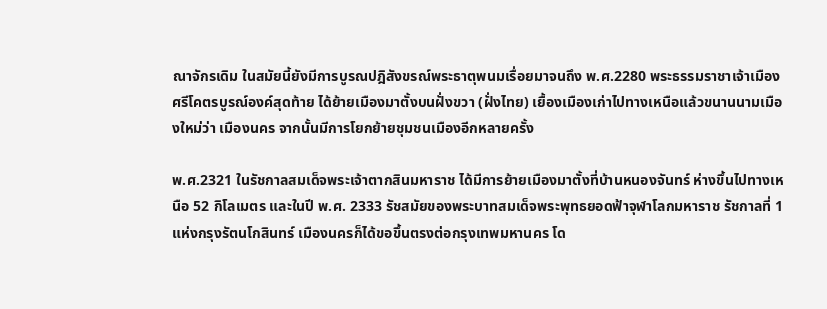ณาจักรเดิม ในสมัยนี้ยังมีการบูรณปฎิสังขรณ์พระธาตุพนมเรื่อยมาจนถึง พ.ศ.2280 พระธรรมราชาเจ้าเมืองศรีโคตรบูรณ์องค์สุดท้าย ได้ย้ายเมืองมาตั้งบนฝั่งขวา (ฝั่งไทย) เยื้องเมืองเก่าไปทางเหนือแล้วขนานนามเมืองใหม่ว่า เมืองนคร จากนั้นมีการโยกย้ายชุมชนเมืองอีกหลายครั้ง

พ.ศ.2321 ในรัชกาลสมเด็จพระเจ้าตากสินมหาราช ได้มีการย้ายเมืองมาตั้งที่บ้านหนองจันทร์ ห่างขึ้นไปทางเหนือ 52 กิโลเมตร และในปี พ.ศ. 2333 รัชสมัยของพระบาทสมเด็จพระพุทธยอดฟ้าจุฬาโลกมหาราช รัชกาลที่ 1 แห่งกรุงรัตนโกสินทร์ เมืองนครก็ได้ขอขึ้นตรงต่อกรุงเทพมหานคร โด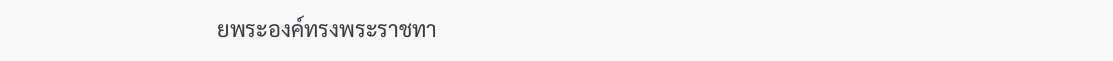ยพระองค์ทรงพระราชทา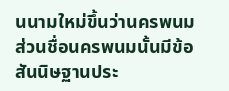นนามใหม่ขึ้นว่านครพนม ส่วนชื่อนครพนมนั้นมีข้อสันนิษฐานประ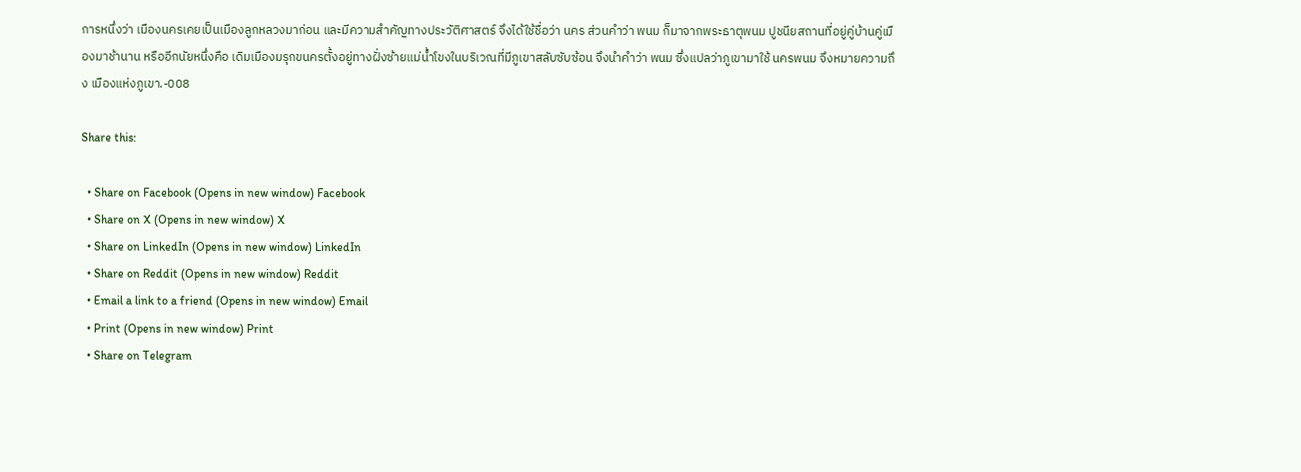การหนึ่งว่า เมืองนครเคยเป็นเมืองลูกหลวงมาก่อน และมีความสำคัญทางประวัติศาสตร์ จึงได้ใช้ชื่อว่า นคร ส่วนคำว่า พนม ก็มาจากพระธาตุพนม ปูชนียสถานที่อยู่คู่บ้านคู่เมืองมาช้านาน หรืออีกนัยหนึ่งคือ เดิมเมืองมรุกขนครตั้งอยู่ทางฝั่งซ้ายแม่น้ำโขงในบริเวณที่มีภูเขาสลับซับซ้อน จึงนำคำว่า พนม ซึ่งแปลว่าภูเขามาใช้ นครพนม จึงหมายความถึง เมืองแห่งภูเขา.-008

Share this:

  • Share on Facebook (Opens in new window) Facebook
  • Share on X (Opens in new window) X
  • Share on LinkedIn (Opens in new window) LinkedIn
  • Share on Reddit (Opens in new window) Reddit
  • Email a link to a friend (Opens in new window) Email
  • Print (Opens in new window) Print
  • Share on Telegram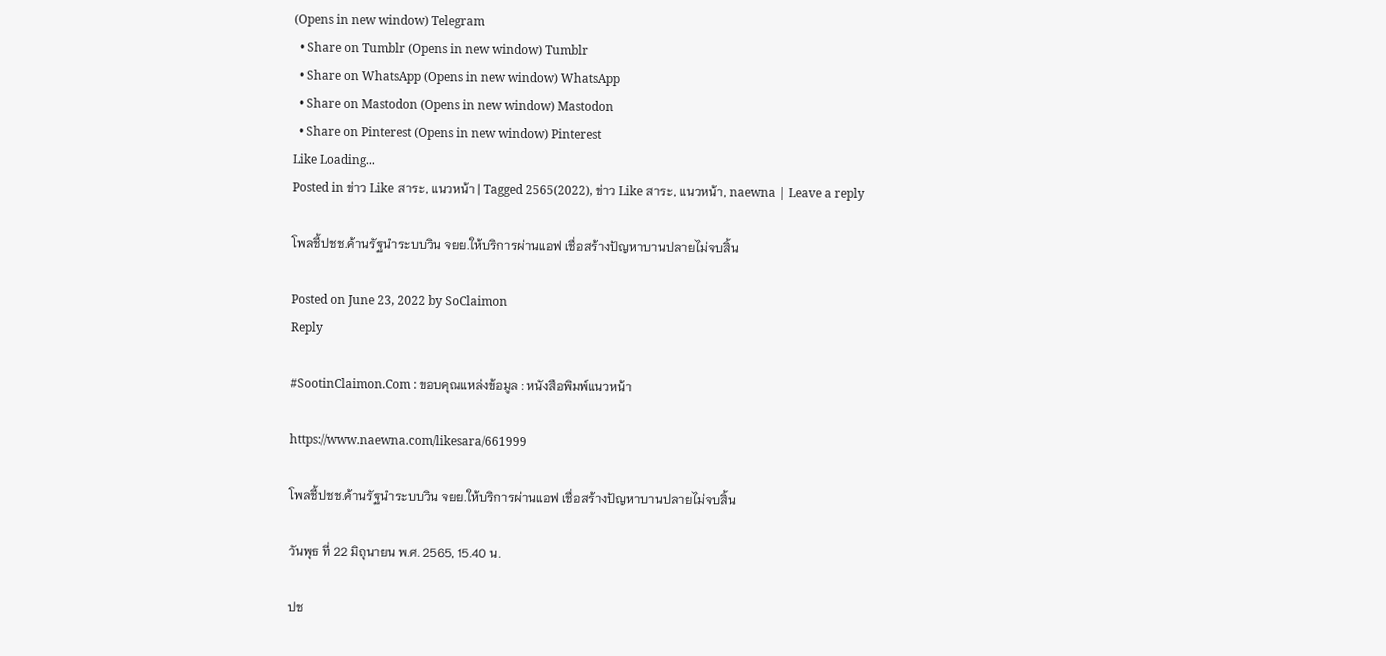(Opens in new window) Telegram
  • Share on Tumblr (Opens in new window) Tumblr
  • Share on WhatsApp (Opens in new window) WhatsApp
  • Share on Mastodon (Opens in new window) Mastodon
  • Share on Pinterest (Opens in new window) Pinterest
Like Loading...
Posted in ข่าว Like สาระ, แนวหน้า | Tagged 2565(2022), ข่าว Like สาระ, แนวหน้า, naewna | Leave a reply

โพลชี้ปชช.ค้านรัฐนำระบบวิน จยย.ให้บริการผ่านแอฟ เชื่อสร้างปัญหาบานปลายไม่จบสิ้น

Posted on June 23, 2022 by SoClaimon
Reply

#SootinClaimon.Com : ขอบคุณแหล่งข้อมูล : หนังสือพิมพ์แนวหน้า

https://www.naewna.com/likesara/661999

โพลชี้ปชช.ค้านรัฐนำระบบวิน จยย.ให้บริการผ่านแอฟ เชื่อสร้างปัญหาบานปลายไม่จบสิ้น

วันพุธ ที่ 22 มิถุนายน พ.ศ. 2565, 15.40 น.

ปช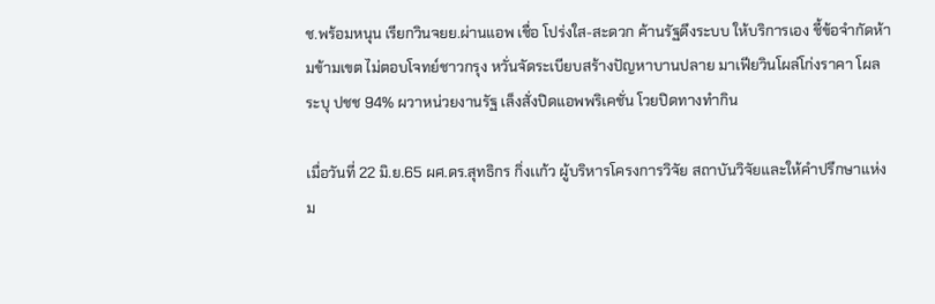ช.พร้อมหนุน เรียกวินจยย.ผ่านแอพ เชื่อ โปร่งใส-สะดวก ค้านรัฐดึงระบบ ให้บริการเอง ชี้ข้อจำกัดห้ามข้ามเขต ไม่ตอบโจทย์ชาวกรุง หวั่นจัดระเบียบสร้างปัญหาบานปลาย มาเฟียวินโผล่โก่งราคา โผลระบุ ปชช 94% ผวาหน่วยงานรัฐ เล็งสั่งปิดแอพพริเคชั่น โวยปิดทางทำกิน

เมื่อวันที่ 22 มิ.ย.65 ผศ.ดร.สุทธิกร กิ่งเเก้ว ผู้บริหารโครงการวิจัย สถาบันวิจัยและให้คำปรึกษาแห่งม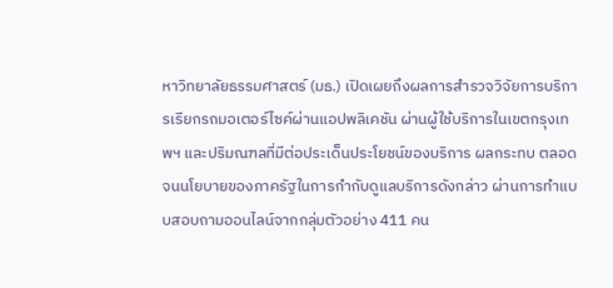หาวิทยาลัยธรรมศาสตร์ (มธ.) เปิดเผยถึงผลการสำรวจวิจัยการบริการเรียกรถมอเตอร์ไซค์ผ่านแอปพลิเคชัน ผ่านผู้ใช้บริการในเขตกรุงเทพฯ และปริมณฑลที่มีต่อประเด็นประโยชน์ของบริการ ผลกระทบ ตลอดจนนโยบายของภาครัฐในการกำกับดูแลบริการดังกล่าว ผ่านการทำแบบสอบถามออนไลน์จากกลุ่มตัวอย่าง 411 คน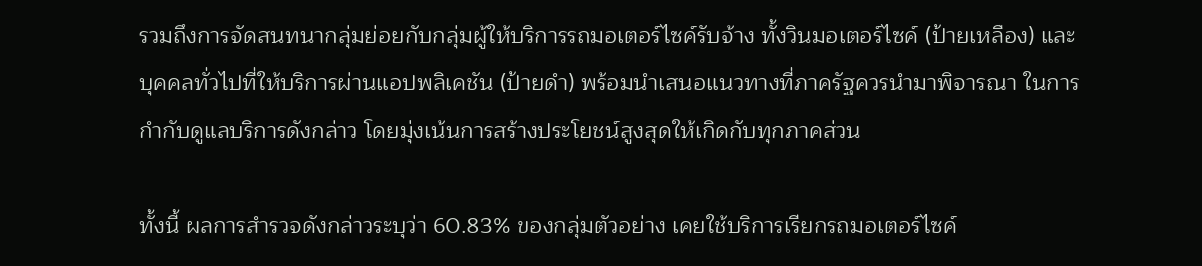รวมถึงการจัดสนทนากลุ่มย่อยกับกลุ่มผู้ให้บริการรถมอเตอร์ไซค์รับจ้าง ทั้งวินมอเตอร์ไซค์ (ป้ายเหลือง) และบุคคลทั่วไปที่ให้บริการผ่านแอปพลิเคชัน (ป้ายดำ) พร้อมนำเสนอแนวทางที่ภาครัฐควรนำมาพิจารณา ในการกำกับดูแลบริการดังกล่าว โดยมุ่งเน้นการสร้างประโยชน์สูงสุดให้เกิดกับทุกภาคส่วน

ทั้งนี้ ผลการสำรวจดังกล่าวระบุว่า 60.83% ของกลุ่มตัวอย่าง เคยใช้บริการเรียกรถมอเตอร์ไซค์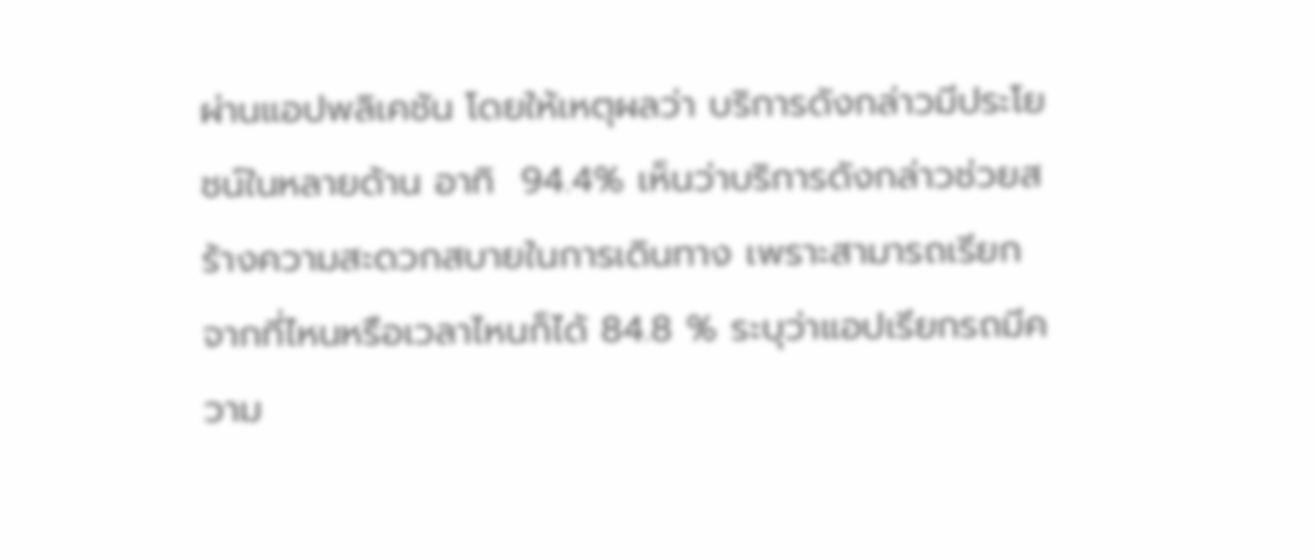ผ่านแอปพลิเคชัน โดยให้เหตุผลว่า บริการดังกล่าวมีประโยชน์ในหลายด้าน อาทิ  94.4% เห็นว่าบริการดังกล่าวช่วยสร้างความสะดวกสบายในการเดินทาง เพราะสามารถเรียกจากที่ไหนหรือเวลาไหนก็ได้ 84.8 % ระบุว่าแอปเรียกรถมีความ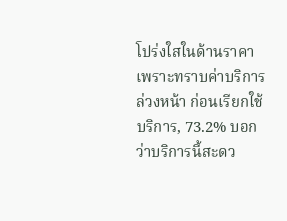โปร่งใสในด้านราคา เพราะทราบค่าบริการล่วงหน้า ก่อนเรียกใช้บริการ, 73.2% บอกว่าบริการนี้สะดว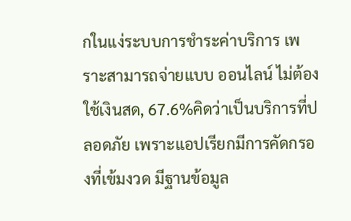กในแง่ระบบการชำระค่าบริการ เพราะสามารถจ่ายแบบ ออนไลน์ ไม่ต้องใช้เงินสด, 67.6%คิดว่าเป็นบริการที่ปลอดภัย เพราะแอปเรียกมีการคัดกรองที่เข้มงวด มีฐานข้อมูล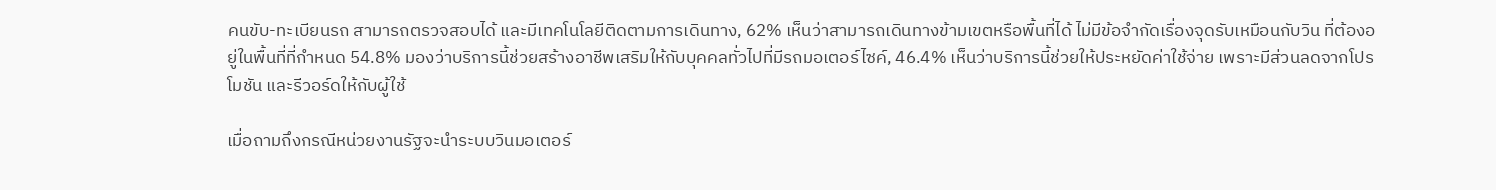คนขับ-ทะเบียนรถ สามารถตรวจสอบได้ และมีเทคโนโลยีติดตามการเดินทาง, 62% เห็นว่าสามารถเดินทางข้ามเขตหรือพื้นที่ได้ ไม่มีข้อจำกัดเรื่องจุดรับเหมือนกับวิน ที่ต้องอยู่ในพื้นที่ที่กำหนด 54.8% มองว่าบริการนี้ช่วยสร้างอาชีพเสริมให้กับบุคคลทั่วไปที่มีรถมอเตอร์ไซค์, 46.4% เห็นว่าบริการนี้ช่วยให้ประหยัดค่าใช้จ่าย เพราะมีส่วนลดจากโปรโมชัน และรีวอร์ดให้กับผู้ใช้

เมื่อถามถึงกรณีหน่วยงานรัฐจะนำระบบวินมอเตอร์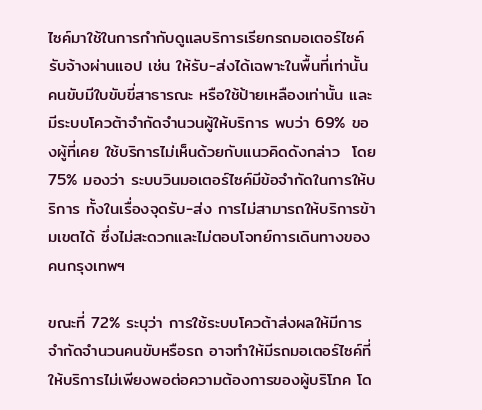ไซค์มาใช้ในการกำกับดูแลบริการเรียกรถมอเตอร์ไซค์รับจ้างผ่านแอป เช่น ให้รับ-ส่งได้เฉพาะในพื้นที่เท่านั้น คนขับมีใบขับขี่สาธารณะ หรือใช้ป้ายเหลืองเท่านั้น และมีระบบโควต้าจำกัดจำนวนผู้ให้บริการ พบว่า 69% ของผู้ที่เคย ใช้บริการไม่เห็นด้วยกับแนวคิดดังกล่าว  โดย 75% มองว่า ระบบวินมอเตอร์ไซค์มีข้อจำกัดในการให้บริการ ทั้งในเรื่องจุดรับ-ส่ง การไม่สามารถให้บริการข้ามเขตได้ ซึ่งไม่สะดวกและไม่ตอบโจทย์การเดินทางของคนกรุงเทพฯ

ขณะที่ 72% ระบุว่า การใช้ระบบโควต้าส่งผลให้มีการจำกัดจำนวนคนขับหรือรถ อาจทำให้มีรถมอเตอร์ไซค์ที่ให้บริการไม่เพียงพอต่อความต้องการของผู้บริโภค โด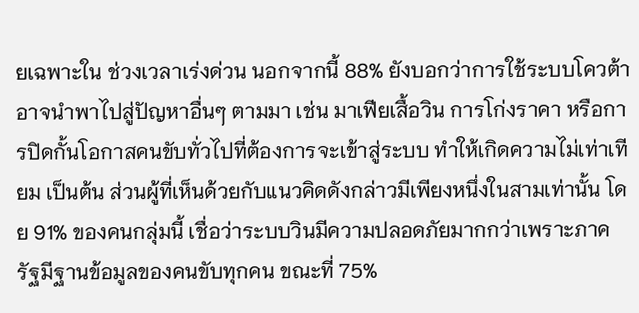ยเฉพาะใน ช่วงเวลาเร่งด่วน นอกจากนี้ 88% ยังบอกว่าการใช้ระบบโควต้าอาจนำพาไปสู่ปัญหาอื่นๆ ตามมา เช่น มาเฟียเสื้อวิน การโก่งราคา หรือการปิดกั้นโอกาสคนขับทั่วไปที่ต้องการจะเข้าสู่ระบบ ทำให้เกิดความไม่เท่าเทียม เป็นต้น ส่วนผู้ที่เห็นด้วยกับแนวคิดดังกล่าวมีเพียงหนึ่งในสามเท่านั้น โดย 91% ของคนกลุ่มนี้ เชื่อว่าระบบวินมีความปลอดภัยมากกว่าเพราะภาครัฐมีฐานข้อมูลของคนขับทุกคน ขณะที่ 75%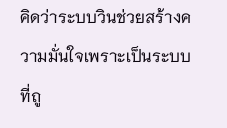คิดว่าระบบวินช่วยสร้างความมั่นใจเพราะเป็นระบบที่ถู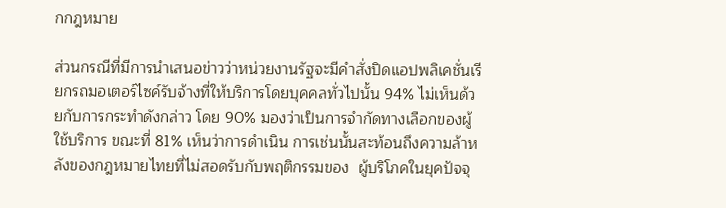กกฎหมาย

ส่วนกรณีที่มีการนำเสนอข่าวว่าหน่วยงานรัฐจะมีคำสั่งปิดแอปพลิเคชั่นเรียกรถมอเตอร์ไซค์รับจ้างที่ให้บริการโดยบุคคลทั่วไปนั้น 94% ไม่เห็นด้วยกับการกระทำดังกล่าว โดย 90% มองว่าเป็นการจำกัดทางเลือกของผู้ใช้บริการ ขณะที่ 81% เห็นว่าการดำเนิน การเช่นนั้นสะท้อนถึงความล้าหลังของกฎหมายไทยที่ไม่สอดรับกับพฤติกรรมของ  ผู้บริโภคในยุคปัจจุ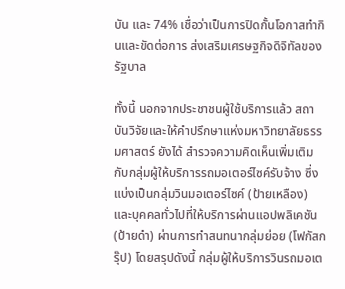บัน และ 74% เชื่อว่าเป็นการปิดกั้นโอกาสทำกินและขัดต่อการ ส่งเสริมเศรษฐกิจดิจิทัลของรัฐบาล

ทั้งนี้ นอกจากประชาชนผู้ใช้บริการแล้ว สถาบันวิจัยและให้คำปรึกษาแห่งมหาวิทยาลัยธรรมศาสตร์ ยังได้ สำรวจความคิดเห็นเพิ่มเติมกับกลุ่มผู้ให้บริการรถมอเตอร์ไซค์รับจ้าง ซึ่งแบ่งเป็นกลุ่มวินมอเตอร์ไซค์ (ป้ายเหลือง) และบุคคลทั่วไปที่ให้บริการผ่านแอปพลิเคชัน (ป้ายดำ) ผ่านการทำสนทนากลุ่มย่อย (โฟกัสกรุ๊ป) โดยสรุปดังนี้ กลุ่มผู้ให้บริการวินรถมอเต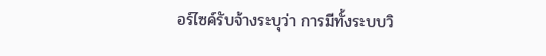อร์ไซค์รับจ้างระบุว่า การมีทั้งระบบวิ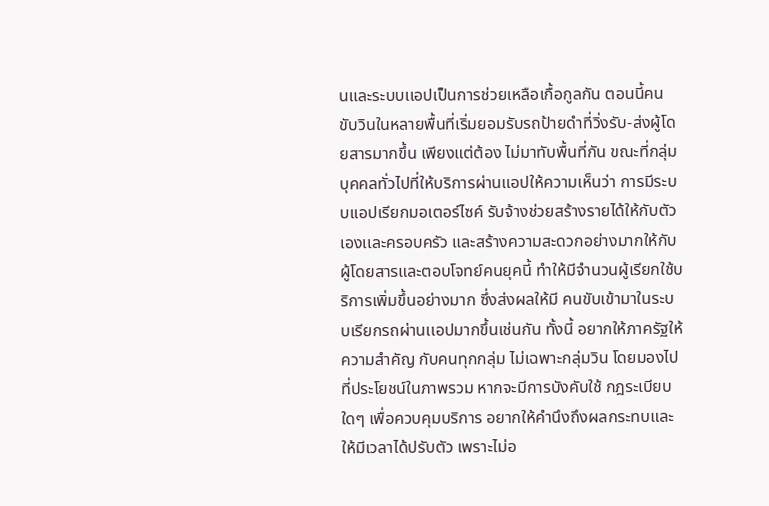นและระบบเเอปเป็นการช่วยเหลือเกื้อกูลกัน ตอนนี้คนขับวินในหลายพื้นที่เริ่มยอมรับรถป้ายดำที่วิ่งรับ-ส่งผู้โดยสารมากขึ้น เพียงแต่ต้อง ไม่มาทับพื้นที่กัน ขณะที่กลุ่มบุคคลทั่วไปที่ให้บริการผ่านแอปให้ความเห็นว่า การมีระบบเเอปเรียกมอเตอร์ไซค์ รับจ้างช่วยสร้างรายได้ให้กับตัวเองเเละครอบครัว และสร้างความสะดวกอย่างมากให้กับ ผู้โดยสารและตอบโจทย์คนยุคนี้ ทำให้มีจำนวนผู้เรียกใช้บริการเพิ่มขึ้นอย่างมาก ซึ่งส่งผลให้มี คนขับเข้ามาในระบบเรียกรถผ่านเเอปมากขึ้นเช่นกัน ทั้งนี้ อยากให้ภาครัฐให้ความสำคัญ กับคนทุกกลุ่ม ไม่เฉพาะกลุ่มวิน โดยมองไปที่ประโยชน์ในภาพรวม หากจะมีการบังคับใช้ กฎระเบียบใดๆ เพื่อควบคุมบริการ อยากให้คำนึงถึงผลกระทบและให้มีเวลาได้ปรับตัว เพราะไม่อ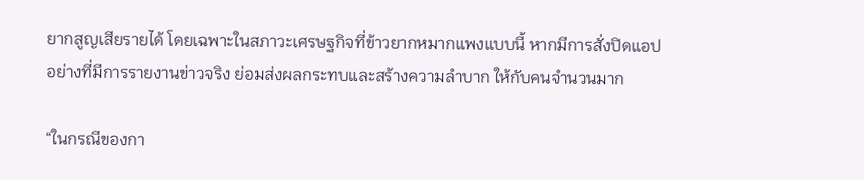ยากสูญเสียรายได้ โดยเฉพาะในสภาวะเศรษฐกิจที่ข้าวยากหมากแพงแบบนี้ หากมีการสั่งปิดแอปอย่างที่มีการรายงานข่าวจริง ย่อมส่งผลกระทบและสร้างความลำบาก ให้กับคนจำนวนมาก

“ในกรณีของกา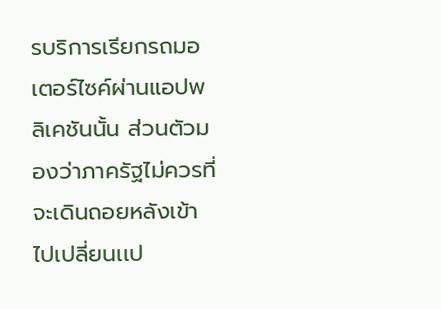รบริการเรียกรถมอเตอร์ไซค์ผ่านแอปพลิเคชันนั้น ส่วนตัวมองว่าภาครัฐไม่ควรที่จะเดินถอยหลังเข้าไปเปลี่ยนเเป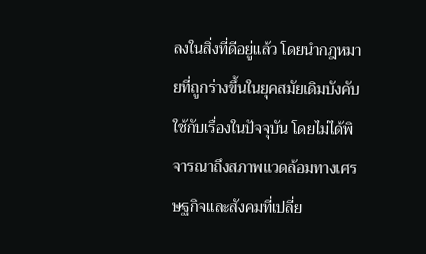ลงในสิ่งที่ดีอยู่เเล้ว โดยนำกฎหมายที่ถูกร่างขึ้นในยุคสมัยเดิมบังคับใช้กับเรื่องในปัจจุบัน โดยไม่ได้พิจารณาถึงสภาพเเวดล้อมทางเศรษฐกิจเเละสังคมที่เปลี่ย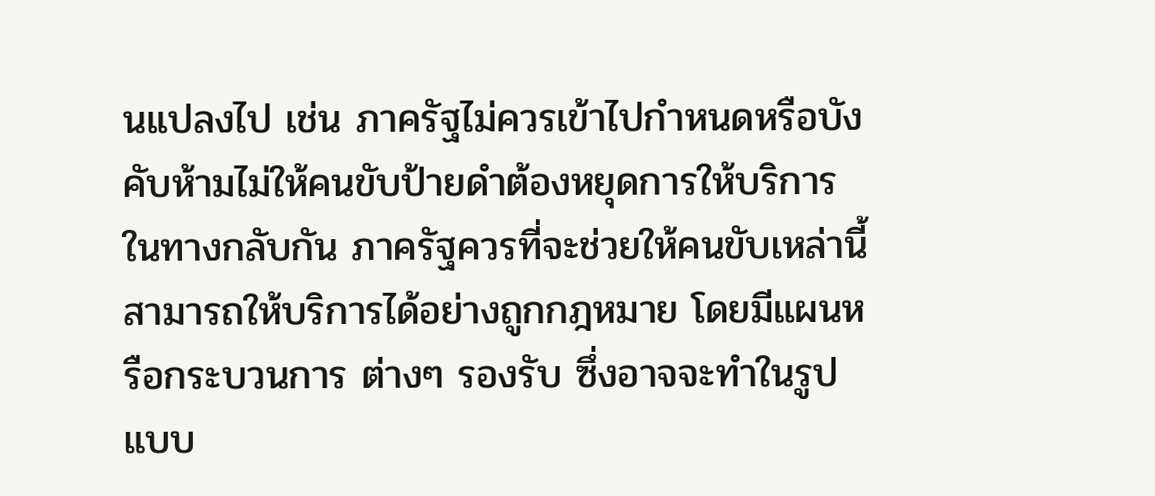นเเปลงไป เช่น ภาครัฐไม่ควรเข้าไปกำหนดหรือบังคับห้ามไม่ให้คนขับป้ายดำต้องหยุดการให้บริการ ในทางกลับกัน ภาครัฐควรที่จะช่วยให้คนขับเหล่านี้สามารถให้บริการได้อย่างถูกกฎหมาย โดยมีแผนหรือกระบวนการ ต่างๆ รองรับ ซึ่งอาจจะทำในรูปแบบ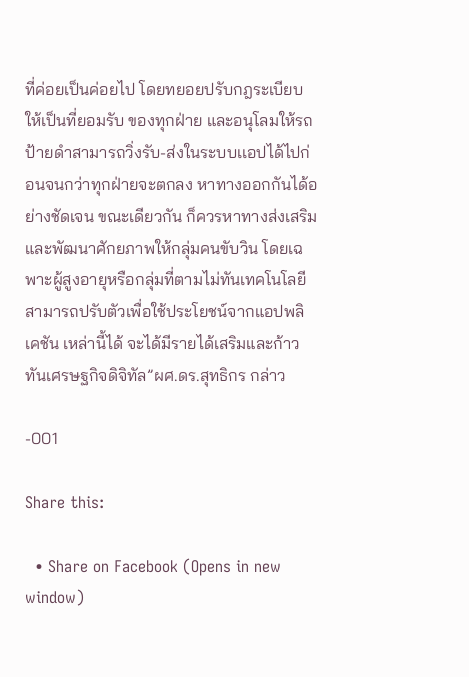ที่ค่อยเป็นค่อยไป โดยทยอยปรับกฎระเบียบให้เป็นที่ยอมรับ ของทุกฝ่าย และอนุโลมให้รถป้ายดำสามารถวิ่งรับ-ส่งในระบบเเอปได้ไปก่อนจนกว่าทุกฝ่ายจะตกลง หาทางออกกันได้อย่างชัดเจน ขณะเดียวกัน ก็ควรหาทางส่งเสริมและพัฒนาศักยภาพให้กลุ่มคนขับวิน โดยเฉพาะผู้สูงอายุหรือกลุ่มที่ตามไม่ทันเทคโนโลยี สามารถปรับตัวเพื่อใช้ประโยชน์จากแอปพลิเคชัน เหล่านี้ได้ จะได้มีรายได้เสริมและก้าวทันเศรษฐกิจดิจิทัล”ผศ.ดร.สุทธิกร กล่าว

-001

Share this:

  • Share on Facebook (Opens in new window)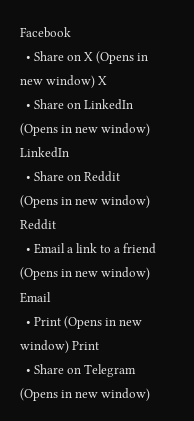Facebook
  • Share on X (Opens in new window) X
  • Share on LinkedIn (Opens in new window) LinkedIn
  • Share on Reddit (Opens in new window) Reddit
  • Email a link to a friend (Opens in new window) Email
  • Print (Opens in new window) Print
  • Share on Telegram (Opens in new window)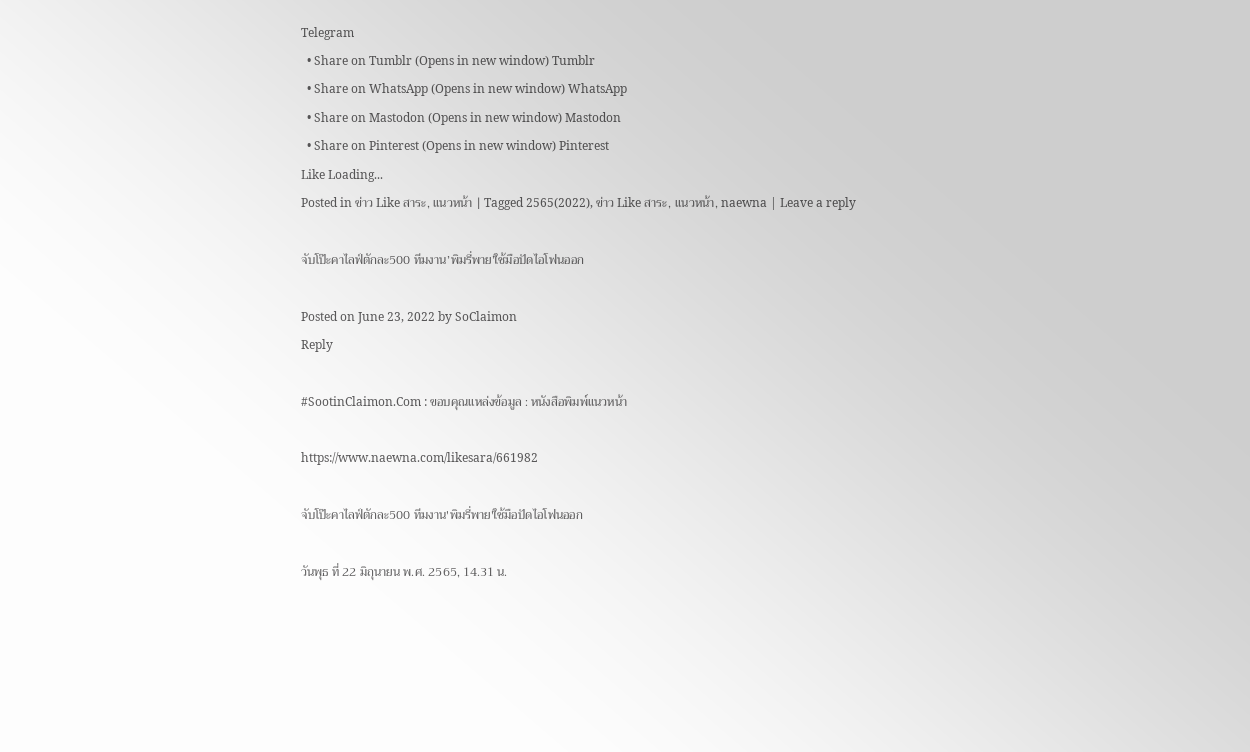Telegram
  • Share on Tumblr (Opens in new window) Tumblr
  • Share on WhatsApp (Opens in new window) WhatsApp
  • Share on Mastodon (Opens in new window) Mastodon
  • Share on Pinterest (Opens in new window) Pinterest
Like Loading...
Posted in ข่าว Like สาระ, แนวหน้า | Tagged 2565(2022), ข่าว Like สาระ, แนวหน้า, naewna | Leave a reply

จับโป๊ะคาไลฟ์ตักละ500 ทีมงาน’พิมรี่พาย’ใช้มือปัดไอโฟนออก

Posted on June 23, 2022 by SoClaimon
Reply

#SootinClaimon.Com : ขอบคุณแหล่งข้อมูล : หนังสือพิมพ์แนวหน้า

https://www.naewna.com/likesara/661982

จับโป๊ะคาไลฟ์ตักละ500 ทีมงาน'พิมรี่พาย'ใช้มือปัดไอโฟนออก

วันพุธ ที่ 22 มิถุนายน พ.ศ. 2565, 14.31 น.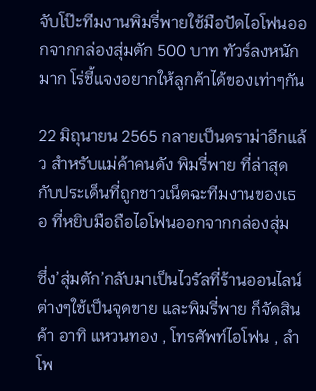จับโป๊ะทีมงานพิมรี่พายใช้มือปัดไอโฟนออกจากกล่องสุ่มตัก 500 บาท ทัวร์ลงหนักมาก โร่ชี้แจงอยากให้ลูกค้าได้ของเท่าๆกัน

22 มิถุนายน 2565 กลายเป็นดราม่าอีกแล้ว สำหรับแม่ค้าคนดัง พิมรี่พาย ที่ล่าสุดกับประเด็นที่ถูกชาวเน็ตฉะทีมงานของเธอ ที่หยิบมือถือไอโฟนออกจากกล่องสุ่ม

ซึ่ง’สุ่มตัก’กลับมาเป็นไวรัลที่ร้านออนไลน์ต่างๆใช้เป็นจุดขาย และพิมรี่พาย ก็จัดสินค้า อาทิ แหวนทอง , โทรศัพท์ไอโฟน , ลำโพ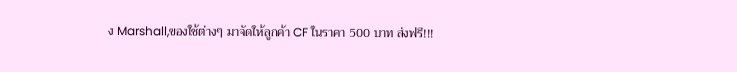ง Marshall,ของใช้ต่างๆ มาจัดให้ลูกค้า CF ในราคา 500 บาท ส่งฟรี!!!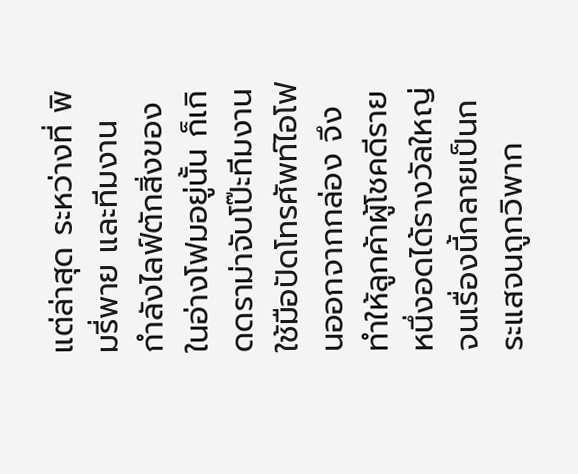แต่ล่าสุด ระหว่างที่ พิมรี่พาย และทีมงาน กำลังไลฟ์ตักสิ่งของในอ่างโฟมอยู่นั้น ก็เกิดดราม่าจับโป๊ะทีมงานใช้มือปัดโทรศัพท์ไอโฟนออกจากกล่อง จึงทำให้ลูกค้าผู้โชคดีรายหนึ่งอดได้รางวัลใหญ่ จนเรื่องนี้กลายเป็นกระแสจนถูกวิพาก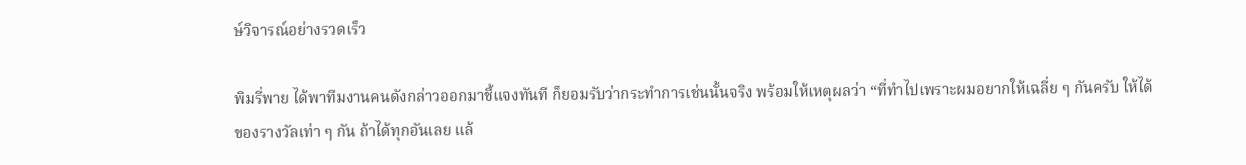ษ์วิจารณ์อย่างรวดเร็ว

พิมรี่พาย ได้พาทีมงานคนดังกล่าวออกมาชี้แจงทันที ก็ยอมรับว่ากระทำการเช่นนั้นจริง พร้อมให้เหตุผลว่า “ที่ทำไปเพราะผมอยากให้เฉลี่ย ๆ กันครับ ให้ได้ของรางวัลเท่า ๆ กัน ถ้าได้ทุกอันเลย แล้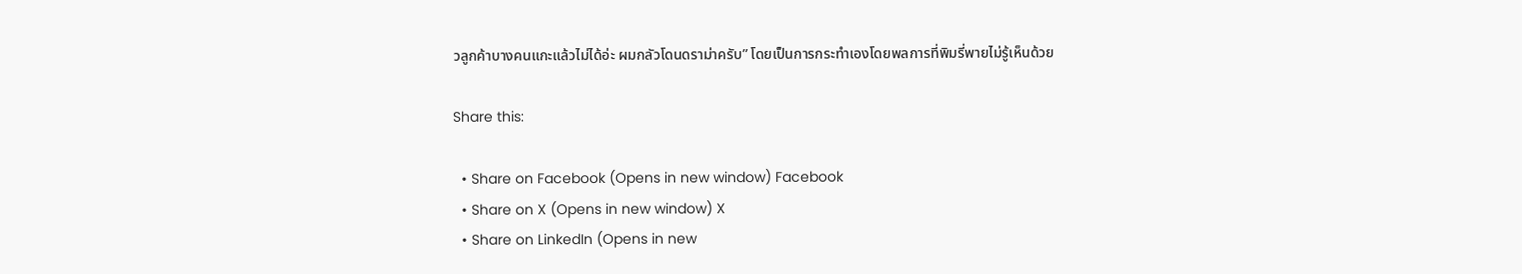วลูกค้าบางคนแกะแล้วไม่ได้อ่ะ ผมกลัวโดนดราม่าครับ” โดยเป็นการกระทำเองโดยพลการที่พิมรี่พายไม่รู้เห็นด้วย

Share this:

  • Share on Facebook (Opens in new window) Facebook
  • Share on X (Opens in new window) X
  • Share on LinkedIn (Opens in new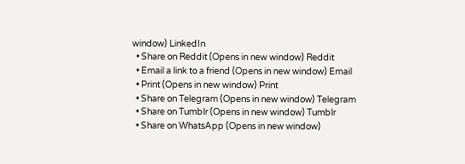window) LinkedIn
  • Share on Reddit (Opens in new window) Reddit
  • Email a link to a friend (Opens in new window) Email
  • Print (Opens in new window) Print
  • Share on Telegram (Opens in new window) Telegram
  • Share on Tumblr (Opens in new window) Tumblr
  • Share on WhatsApp (Opens in new window)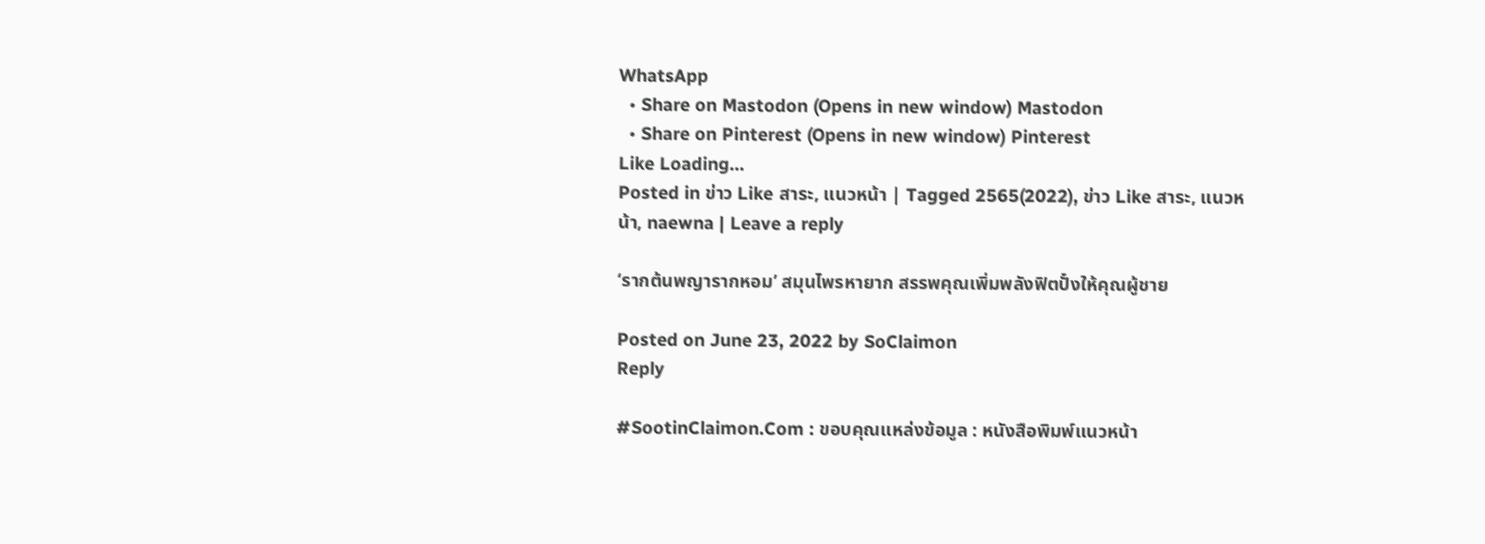WhatsApp
  • Share on Mastodon (Opens in new window) Mastodon
  • Share on Pinterest (Opens in new window) Pinterest
Like Loading...
Posted in ข่าว Like สาระ, แนวหน้า | Tagged 2565(2022), ข่าว Like สาระ, แนวหน้า, naewna | Leave a reply

‘รากต้นพญารากหอม’ สมุนไพรหายาก สรรพคุณเพิ่มพลังฟิตปั๋งให้คุณผู้ชาย

Posted on June 23, 2022 by SoClaimon
Reply

#SootinClaimon.Com : ขอบคุณแหล่งข้อมูล : หนังสือพิมพ์แนวหน้า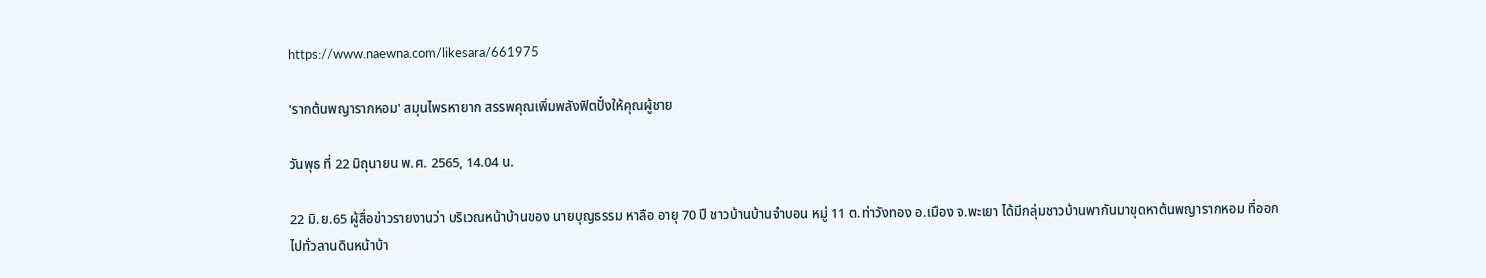https://www.naewna.com/likesara/661975

'รากต้นพญารากหอม' สมุนไพรหายาก สรรพคุณเพิ่มพลังฟิตปั๋งให้คุณผู้ชาย

วันพุธ ที่ 22 มิถุนายน พ.ศ. 2565, 14.04 น.

22 มิ.ย.65 ผู้สื่อข่าวรายงานว่า บริเวณหน้าบ้านของ นายบุญธรรม หาลือ อายุ 70 ปี ชาวบ้านบ้านจำบอน หมู่ 11 ต.ท่าวังทอง อ.เมือง จ.พะเยา ได้มีกลุ่มชาวบ้านพากันมาขุดหาต้นพญารากหอม ที่ออกไปทั่วลานดินหน้าบ้า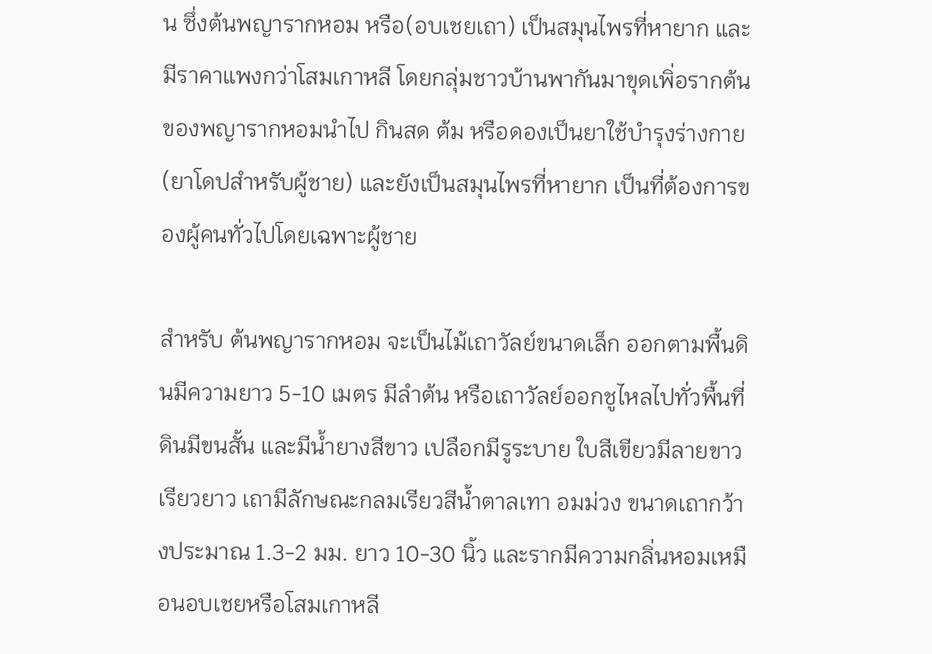น ซึ่งต้นพญารากหอม หรือ(อบเชยเถา) เป็นสมุนไพรที่หายาก และมีราคาแพงกว่าโสมเกาหลี โดยกลุ่มชาวบ้านพากันมาขุดเพิ่อรากต้นของพญารากหอมนำไป กินสด ต้ม หรือดองเป็นยาใช้บำรุงร่างกาย (ยาโดปสำหรับผู้ชาย) และยังเป็นสมุนไพรที่หายาก เป็นที่ต้องการของผู้คนทั่วไปโดยเฉพาะผู้ชาย

สำหรับ ต้นพญารากหอม จะเป็นไม้เถาวัลย์ขนาดเล็ก ออกตามพื้นดินมีความยาว 5-10 เมตร มีลำต้น หรือเถาวัลย์ออกชูไหลไปทั่วพื้นที่ดินมีขนสั้น และมีน้ำยางสีขาว เปลือกมีรูระบาย ใบสีเขียวมีลายขาวเรียวยาว เถามีลักษณะกลมเรียวสีน้ำตาลเทา อมม่วง ขนาดเถากว้างประมาณ 1.3-2 มม. ยาว 10-30 นิ้ว และรากมีความกลิ่นหอมเหมือนอบเชยหรือโสมเกาหลี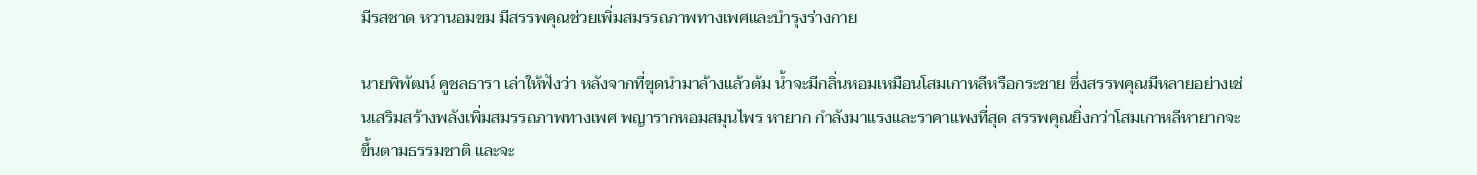มีรสชาด หวานอมขม มีสรรพคุณช่วยเพิ่มสมรรถภาพทางเพศและบำรุงร่างกาย

นายพิพัฒน์ คูชลธารา เล่าให้ฟังว่า หลังจากที่ขุดนำมาล้างแล้วต้ม น้ำจะมีกลิ่นหอมเหมือนโสมเกาหลีหรือกระชาย ซึ่งสรรพคุณมีหลายอย่างเช่นเสริมสร้างพลังเพิ่มสมรรถภาพทางเพศ พญารากหอมสมุนไพร หายาก กำลังมาแรงและราคาแพงที่สุด สรรพคุณยิ่งกว่าโสมเกาหลีหายากจะขึ้นตามธรรมชาติ และจะ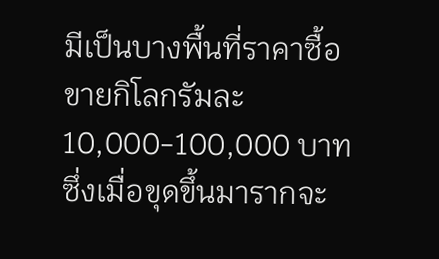มีเป็นบางพื้นที่ราคาซื้อขายกิโลกรัมละ 10,000-100,000 บาท ซึ่งเมื่อขุดขึ้นมารากจะ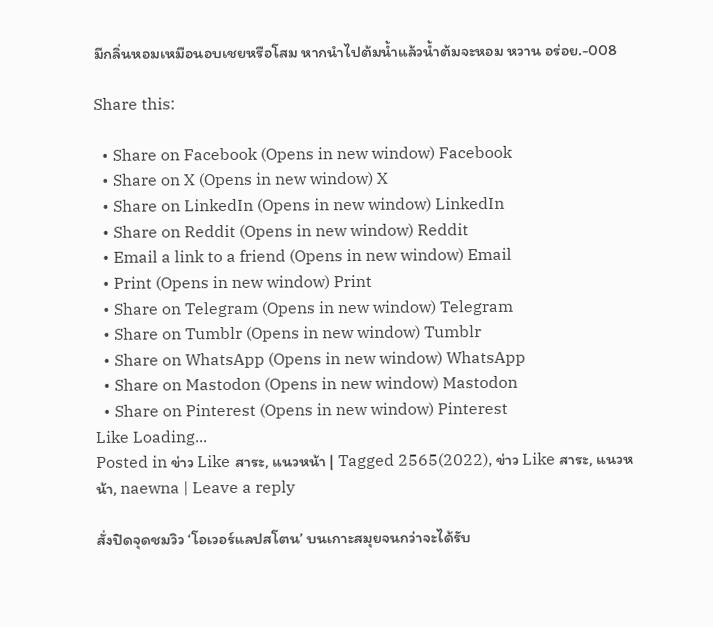มีกลิ่นหอมเหมือนอบเชยหรือโสม หากนำไปต้มน้ำแล้วน้ำต้มจะหอม หวาน อร่อย.-008

Share this:

  • Share on Facebook (Opens in new window) Facebook
  • Share on X (Opens in new window) X
  • Share on LinkedIn (Opens in new window) LinkedIn
  • Share on Reddit (Opens in new window) Reddit
  • Email a link to a friend (Opens in new window) Email
  • Print (Opens in new window) Print
  • Share on Telegram (Opens in new window) Telegram
  • Share on Tumblr (Opens in new window) Tumblr
  • Share on WhatsApp (Opens in new window) WhatsApp
  • Share on Mastodon (Opens in new window) Mastodon
  • Share on Pinterest (Opens in new window) Pinterest
Like Loading...
Posted in ข่าว Like สาระ, แนวหน้า | Tagged 2565(2022), ข่าว Like สาระ, แนวหน้า, naewna | Leave a reply

สั่งปิดจุดชมวิว ‘โอเวอร์แลปสโตน’ บนเกาะสมุยจนกว่าจะได้รับ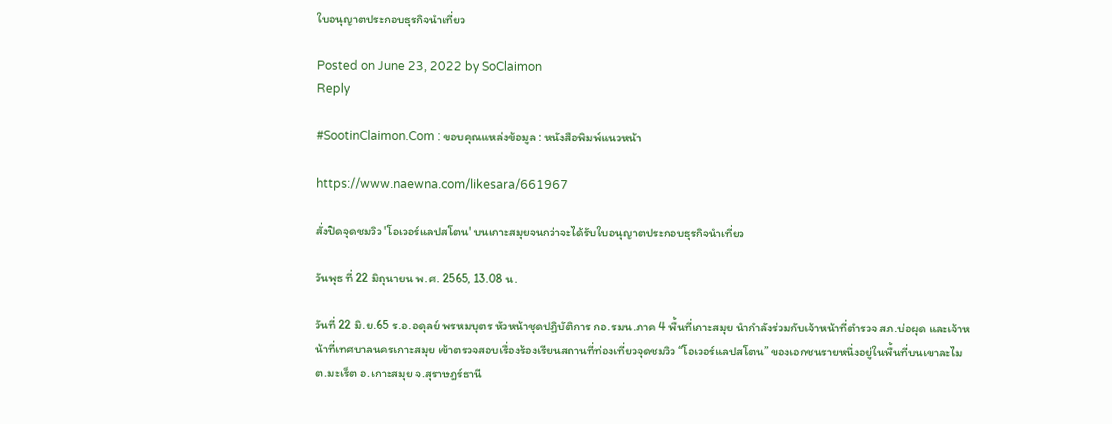ใบอนุญาตประกอบธุรกิจนําเที่ยว

Posted on June 23, 2022 by SoClaimon
Reply

#SootinClaimon.Com : ขอบคุณแหล่งข้อมูล : หนังสือพิมพ์แนวหน้า

https://www.naewna.com/likesara/661967

สั่งปิดจุดชมวิว 'โอเวอร์แลปสโตน' บนเกาะสมุยจนกว่าจะได้รับใบอนุญาตประกอบธุรกิจนําเที่ยว

วันพุธ ที่ 22 มิถุนายน พ.ศ. 2565, 13.08 น.

วันที่ 22 มิ.ย.65 ร.อ.อดุลย์ พรหมบุตร หัวหน้าชุดปฏิบัติการ กอ.รมน.ภาค 4 พื้นที่เกาะสมุย นำกำลังร่วมกับเจ้าหน้าที่ตำรวจ สภ.บ่อผุด และเจ้าหน้าที่เทศบาลนครเกาะสมุย เข้าตรวจสอบเรื่องร้องเรียนสถานที่ท่องเที่ยวจุดชมวิว “โอเวอร์แลปสโตน” ของเอกชนรายหนึ่งอยู่ในพื้นที่บนเขาละไม ต.มะเร็ต อ.เกาะสมุย จ.สุราษฎร์ธานี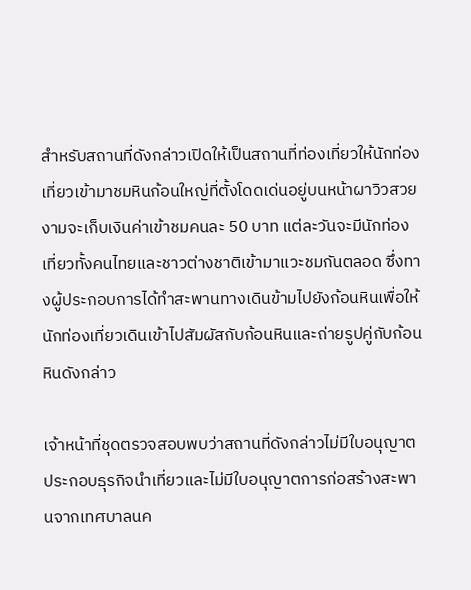สำหรับสถานที่ดังกล่าวเปิดให้เป็นสถานที่ท่องเที่ยวให้นักท่องเที่ยวเข้ามาชมหินก้อนใหญ่ที่ตั้งโดดเด่นอยู่บนหน้าผาวิวสวยงามจะเก็บเงินค่าเข้าชมคนละ 50 บาท แต่ละวันจะมีนักท่องเที่ยวทั้งคนไทยและชาวต่างชาติเข้ามาแวะชมกันตลอด ซึ่งทางผู้ประกอบการได้ทำสะพานทางเดินข้ามไปยังก้อนหินเพื่อให้นักท่องเที่ยวเดินเข้าไปสัมผัสกับก้อนหินและถ่ายรูปคู่กับก้อนหินดังกล่าว

เจ้าหน้าที่ชุดตรวจสอบพบว่าสถานที่ดังกล่าวไม่มีใบอนุญาตประกอบธุรกิจนําเที่ยวและไม่มีใบอนุญาตการก่อสร้างสะพานจากเทศบาลนค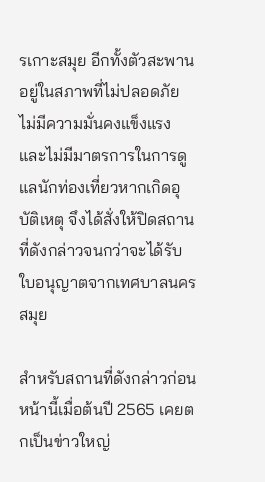รเกาะสมุย อีกทั้งตัวสะพานอยู่ในสภาพที่ไม่ปลอดภัย ไม่มีความมั่นคงแข็งแรงและไม่มีมาตรการในการดูแลนักท่องเที่ยวหากเกิดอุบัติเหตุ จึงได้สั่งให้ปิดสถานที่ดังกล่าวจนกว่าจะได้รับใบอนุญาตจากเทศบาลนครสมุย

สำหรับสถานที่ดังกล่าวก่อนหน้านี้เมื่อต้นปี 2565 เคยตกเป็นข่าวใหญ่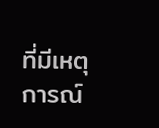ที่มีเหตุการณ์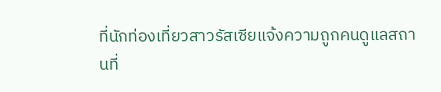ที่นักท่องเที่ยวสาวรัสเซียแจ้งความถูกคนดูแลสถานที่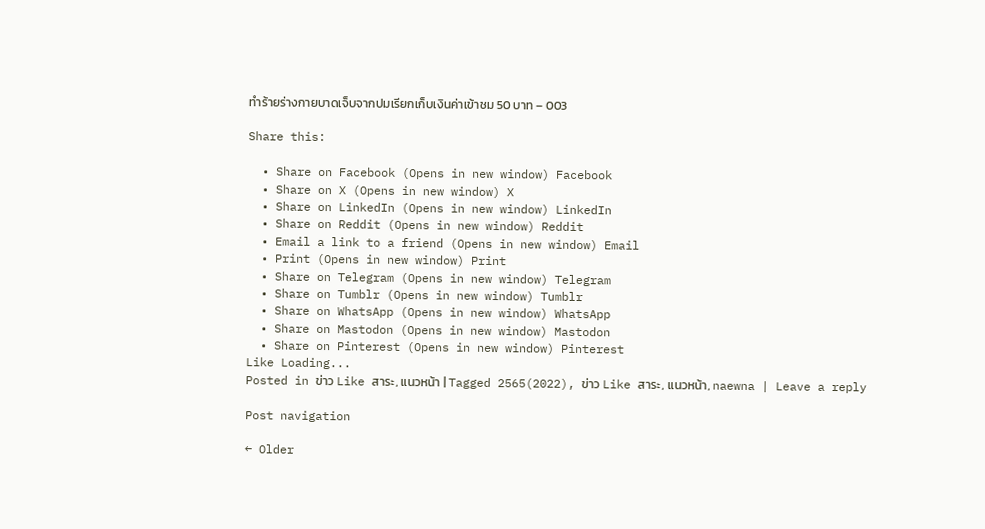ทำร้ายร่างกายบาดเจ็บจากปมเรียกเก็บเงินค่าเข้าชม 50 บาท – 003

Share this:

  • Share on Facebook (Opens in new window) Facebook
  • Share on X (Opens in new window) X
  • Share on LinkedIn (Opens in new window) LinkedIn
  • Share on Reddit (Opens in new window) Reddit
  • Email a link to a friend (Opens in new window) Email
  • Print (Opens in new window) Print
  • Share on Telegram (Opens in new window) Telegram
  • Share on Tumblr (Opens in new window) Tumblr
  • Share on WhatsApp (Opens in new window) WhatsApp
  • Share on Mastodon (Opens in new window) Mastodon
  • Share on Pinterest (Opens in new window) Pinterest
Like Loading...
Posted in ข่าว Like สาระ, แนวหน้า | Tagged 2565(2022), ข่าว Like สาระ, แนวหน้า, naewna | Leave a reply

Post navigation

← Older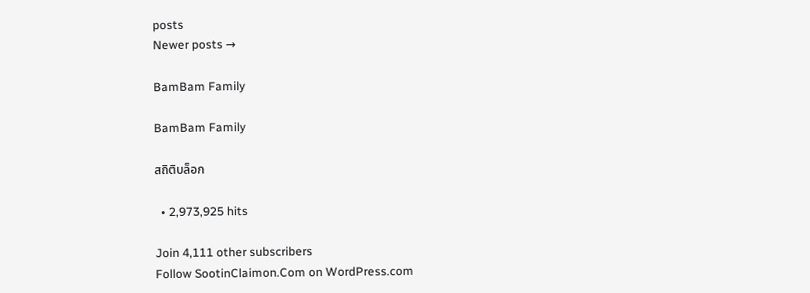posts
Newer posts →

BamBam Family

BamBam Family

สถิติบล็อก

  • 2,973,925 hits

Join 4,111 other subscribers
Follow SootinClaimon.Com on WordPress.com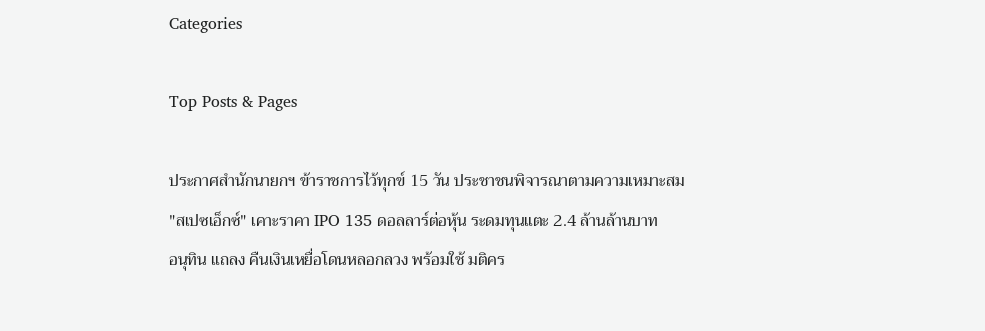Categories

Top Posts & Pages

ประกาศสำนักนายกฯ ข้าราชการไว้ทุกข์ 15 วัน ประชาชนพิจารณาตามความเหมาะสม
"สเปซเอ็กซ์" เคาะราคา IPO 135 ดอลลาร์ต่อหุ้น ระดมทุนแตะ 2.4 ล้านล้านบาท
อนุทิน แถลง คืนเงินเหยื่อโดนหลอกลวง พร้อมใช้ มติคร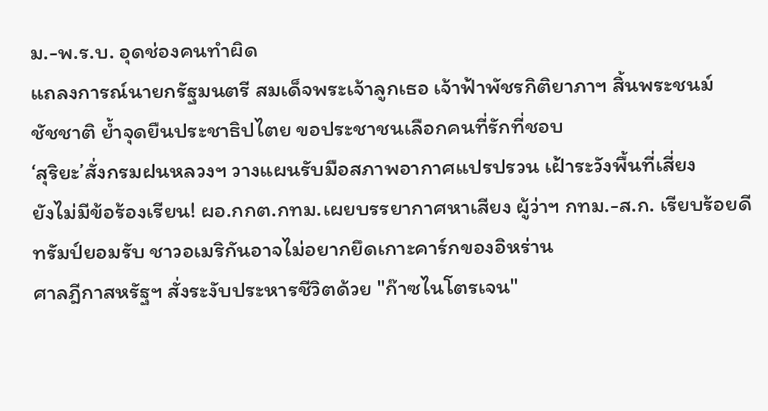ม.-พ.ร.บ. อุดช่องคนทำผิด
แถลงการณ์นายกรัฐมนตรี สมเด็จพระเจ้าลูกเธอ เจ้าฟ้าพัชรกิติยาภาฯ สิ้นพระชนม์
ชัชชาติ ย้ำจุดยืนประชาธิปไตย ขอประชาชนเลือกคนที่รักที่ชอบ
‘สุริยะ’สั่งกรมฝนหลวงฯ วางแผนรับมือสภาพอากาศแปรปรวน เฝ้าระวังพื้นที่เสี่ยง
ยังไม่มีข้อร้องเรียน! ผอ.กกต.กทม.เผยบรรยากาศหาเสียง ผู้ว่าฯ กทม.-ส.ก. เรียบร้อยดี
ทรัมป์ยอมรับ ชาวอเมริกันอาจไม่อยากยึดเกาะคาร์กของอิหร่าน
ศาลฎีกาสหรัฐฯ สั่งระงับประหารชีวิตด้วย "ก๊าซไนโตรเจน"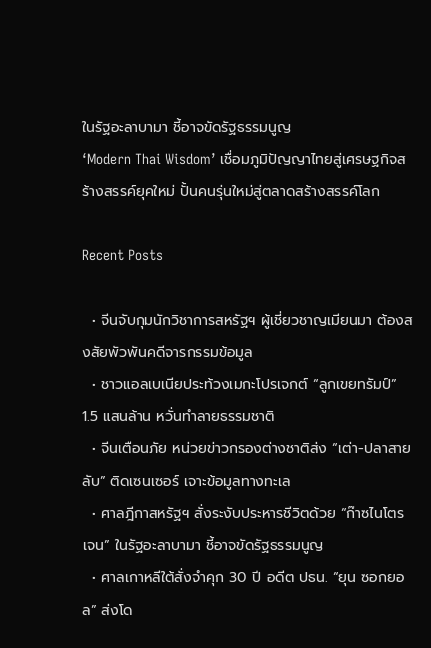ในรัฐอะลาบามา ชี้อาจขัดรัฐธรรมนูญ
‘Modern Thai Wisdom’ เชื่อมภูมิปัญญาไทยสู่เศรษฐกิจสร้างสรรค์ยุคใหม่ ปั้นคนรุ่นใหม่สู่ตลาดสร้างสรรค์โลก

Recent Posts

  • จีนจับกุมนักวิชาการสหรัฐฯ ผู้เชี่ยวชาญเมียนมา ต้องสงสัยพัวพันคดีจารกรรมข้อมูล
  • ชาวแอลเบเนียประท้วงเมกะโปรเจกต์ “ลูกเขยทรัมป์” 1.5 แสนล้าน หวั่นทำลายธรรมชาติ
  • จีนเตือนภัย หน่วยข่าวกรองต่างชาติส่ง “เต่า-ปลาสายลับ” ติดเซนเซอร์ เจาะข้อมูลทางทะเล
  • ศาลฎีกาสหรัฐฯ สั่งระงับประหารชีวิตด้วย “ก๊าซไนโตรเจน” ในรัฐอะลาบามา ชี้อาจขัดรัฐธรรมนูญ
  • ศาลเกาหลีใต้สั่งจำคุก 30 ปี อดีต ปธน. “ยุน ซอกยอล” ส่งโด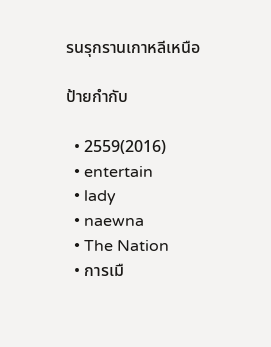รนรุกรานเกาหลีเหนือ

ป้ายกำกับ

  • 2559(2016)
  • entertain
  • lady
  • naewna
  • The Nation
  • การเมื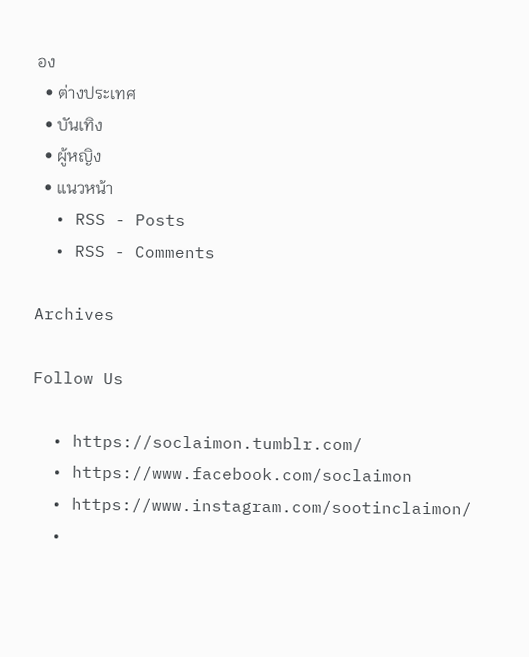อง
  • ต่างประเทศ
  • บันเทิง
  • ผู้หญิง
  • แนวหน้า
  • RSS - Posts
  • RSS - Comments

Archives

Follow Us

  • https://soclaimon.tumblr.com/
  • https://www.facebook.com/soclaimon
  • https://www.instagram.com/sootinclaimon/
  •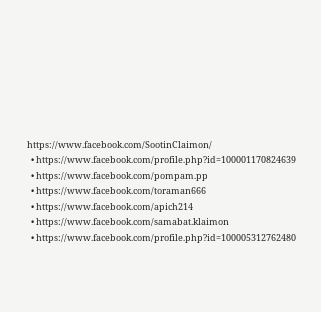https://www.facebook.com/SootinClaimon/
  • https://www.facebook.com/profile.php?id=100001170824639
  • https://www.facebook.com/pompam.pp
  • https://www.facebook.com/toraman666
  • https://www.facebook.com/apich214
  • https://www.facebook.com/samabat.klaimon
  • https://www.facebook.com/profile.php?id=100005312762480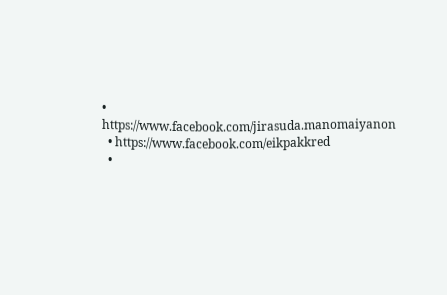• https://www.facebook.com/jirasuda.manomaiyanon
  • https://www.facebook.com/eikpakkred
  •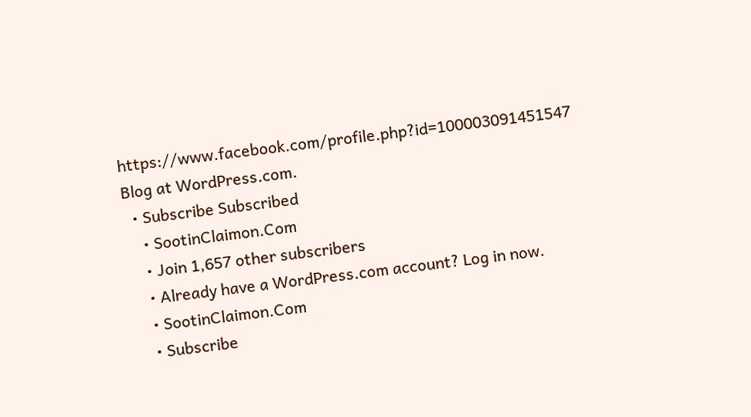https://www.facebook.com/profile.php?id=100003091451547
Blog at WordPress.com.
  • Subscribe Subscribed
    • SootinClaimon.Com
    • Join 1,657 other subscribers
    • Already have a WordPress.com account? Log in now.
    • SootinClaimon.Com
    • Subscribe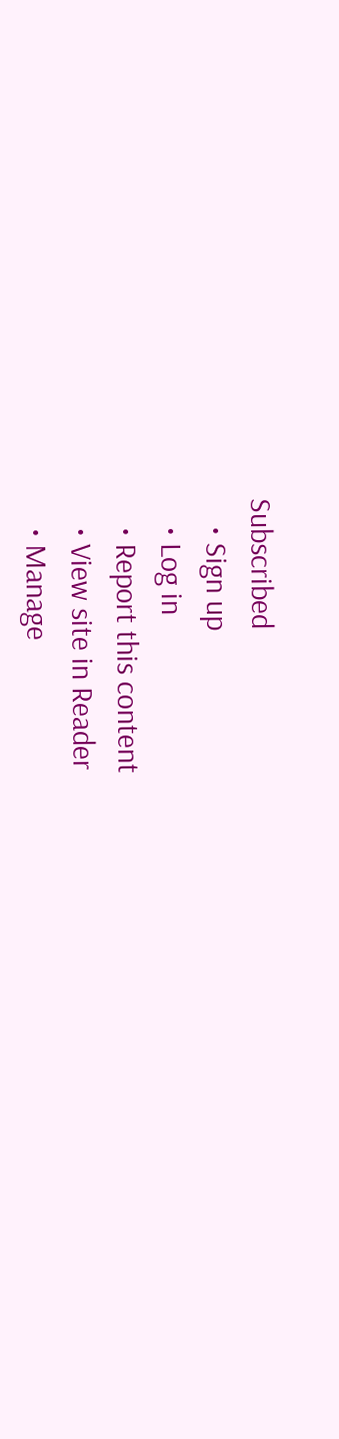Subscribed
    • Sign up
    • Log in
    • Report this content
    • View site in Reader
    • Manage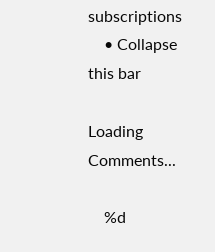subscriptions
    • Collapse this bar

Loading Comments...

    %d